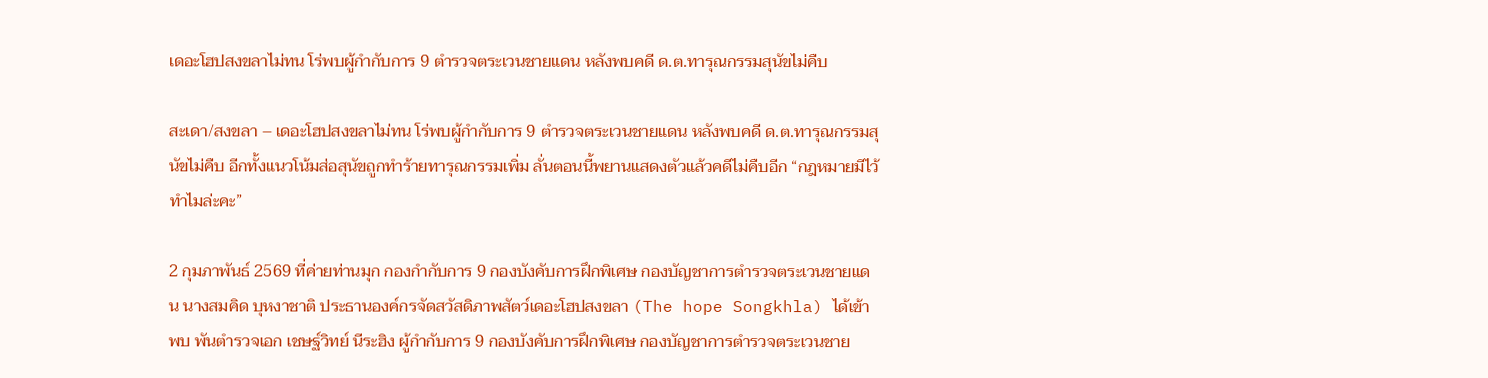เดอะโฮปสงขลาไม่ทน โร่พบผู้กำกับการ 9 ตำรวจตระเวนชายแดน หลังพบคดี ด.ต.ทารุณกรรมสุนัขไม่คืบ

สะเดา/สงขลา – เดอะโฮปสงขลาไม่ทน โร่พบผู้กำกับการ 9 ตำรวจตระเวนชายแดน หลังพบคดี ด.ต.ทารุณกรรมสุนัขไม่คืบ อีกทั้งแนวโน้มส่อสุนัขถูกทำร้ายทารุณกรรมเพิ่ม ลั่นตอนนี้พยานแสดงตัวแล้วคดีไม่คืบอีก “กฎหมายมีไว้ทำไมล่ะคะ”

2 กุมภาพันธ์ 2569 ที่ค่ายท่านมุก กองกำกับการ 9 กองบังคับการฝึกพิเศษ กองบัญชาการตำรวจตระเวนชายแดน นางสมคิด บุหงาชาติ ประธานองค์กรจัดสวัสดิภาพสัตว์เดอะโฮปสงขลา (The hope Songkhla) ได้เข้าพบ พันตำรวจเอก เชษฐ์วิทย์ นีระฮิง ผู้กำกับการ 9 กองบังคับการฝึกพิเศษ กองบัญชาการตำรวจตระเวนชาย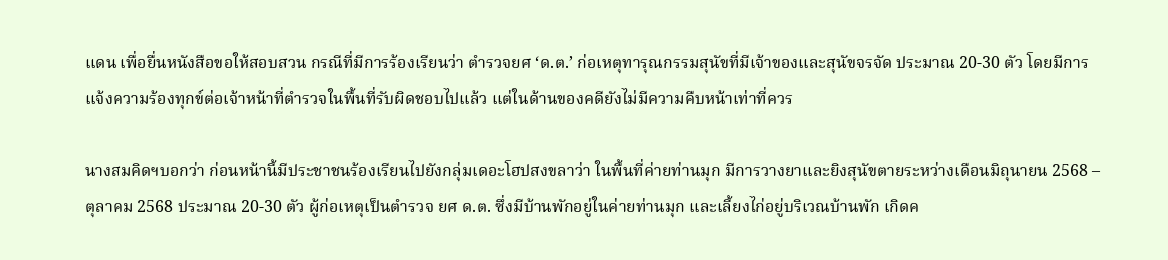แดน เพื่อยื่นหนังสือขอให้สอบสวน กรณีที่มีการร้องเรียนว่า ตำรวจยศ ‘ด.ต.’ ก่อเหตุทารุณกรรมสุนัขที่มีเจ้าของและสุนัขจรจัด ประมาณ 20-30 ตัว โดยมีการแจ้งความร้องทุกข์ต่อเจ้าหน้าที่ตำรวจในพื้นที่รับผิดชอบไปแล้ว แต่ในด้านของคดียังไม่มีความคืบหน้าเท่าที่ควร

นางสมคิดฯบอกว่า ก่อนหน้านี้มีประชาชนร้องเรียนไปยังกลุ่มเดอะโฮปสงขลาว่า ในพื้นที่ค่ายท่านมุก มีการวางยาและยิงสุนัขตายระหว่างเดือนมิถุนายน 2568 – ตุลาคม 2568 ประมาณ 20-30 ตัว ผู้ก่อเหตุเป็นตำรวจ ยศ ด.ต. ซึ่งมีบ้านพักอยู่ในค่ายท่านมุก และเลี้ยงไก่อยู่บริเวณบ้านพัก เกิดค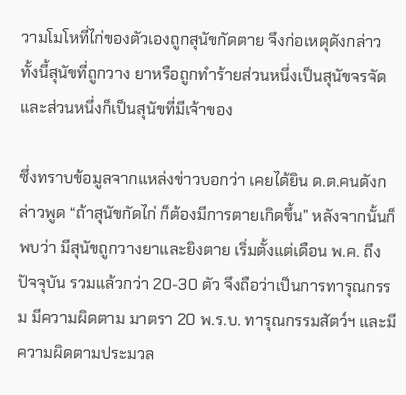วามโมโหที่ไก่ของตัวเองถูกสุนัขกัดตาย จึงก่อเหตุดังกล่าว ทั้งนี้สุนัขที่ถูกวาง ยาหรือถูกทำร้ายส่วนหนึ่งเป็นสุนัขจรจัด และส่วนหนึ่งก็เป็นสุนัขที่มีเจ้าของ

ซึ่งทราบข้อมูลจากแหล่งข่าวบอกว่า เคยได้ยิน ด.ต.คนดังกล่าวพูด “ถ้าสุนัขกัดไก่ ก็ต้องมีการตายเกิดขึ้น” หลังจากนั้นก็พบว่า มีสุนัขถูกวางยาและยิงตาย เริ่มตั้งแต่เดือน พ.ค. ถึงปัจจุบัน รวมแล้วกว่า 20-30 ตัว จึงถือว่าเป็นการทารุณกรรม มีความผิดตาม มาตรา 20 พ.ร.บ. ทารุณกรรมสัตว์ฯ และมีความผิดตามประมวล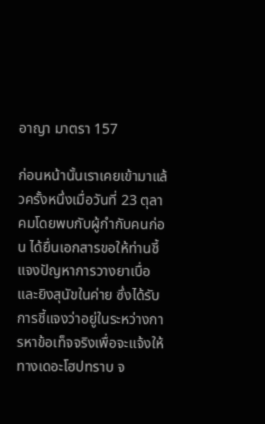อาญา มาตรา 157

ก่อนหน้านั้นเราเคยเข้ามาแล้วครั้งหนึ่งเมื่อวันที่ 23 ตุลาคมโดยพบกับผู้กำกับคนก่อน ได้ยื่นเอกสารขอให้ท่านชี้แจงปัญหาการวางยาเบื่อและยิงสุนัขในค่าย ซึ่งได้รับการชี้แจงว่าอยู่ในระหว่างการหาข้อเท็จจริงเพื่อจะแจ้งให้ทางเดอะโฮปทราบ จ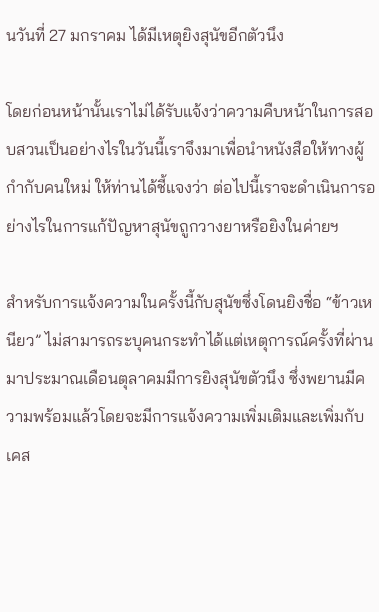นวันที่ 27 มกราคม ได้มีเหตุยิงสุนัขอีกตัวนึง

โดยก่อนหน้านั้นเราไม่ได้รับแจ้งว่าความคืบหน้าในการสอบสวนเป็นอย่างไรในวันนี้เราจึงมาเพื่อนำหนังสือให้ทางผู้กำกับคนใหม่ ให้ท่านได้ชี้แจงว่า ต่อไปนี้เราจะดำเนินการอย่างไรในการแก้ปัญหาสุนัขถูกวางยาหรือยิงในค่ายฯ

สำหรับการแจ้งความในครั้งนี้กับสุนัขซึ่งโดนยิงชื่อ “ข้าวเหนียว” ไม่สามารถระบุคนกระทำได้แต่เหตุการณ์ครั้งที่ผ่านมาประมาณเดือนตุลาคมมีการยิงสุนัขตัวนึง ซึ่งพยานมีความพร้อมแล้วโดยจะมีการแจ้งความเพิ่มเติมและเพิ่มกับเคส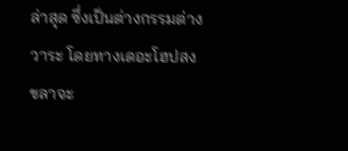ล่าสุด ซึ่งเป็นต่างกรรมต่างวาระ โดยทางเดอะโฮปสงขลาจะ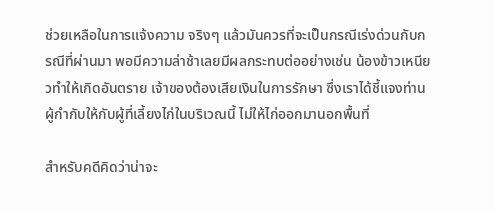ช่วยเหลือในการแจ้งความ จริงๆ แล้วมันควรที่จะเป็นกรณีเร่งด่วนกับกรณีที่ผ่านมา พอมีความล่าช้าเลยมีผลกระทบต่ออย่างเช่น น้องข้าวเหนียวทำให้เกิดอันตราย เจ้าของต้องเสียเงินในการรักษา ซึ่งเราได้ชี้แจงท่านผู้กำกับให้กับผู้ที่เลี้ยงไก่ในบริเวณนี้ ไม่ให้ไก่ออกมานอกพื้นที่

สำหรับคดีคิดว่าน่าจะ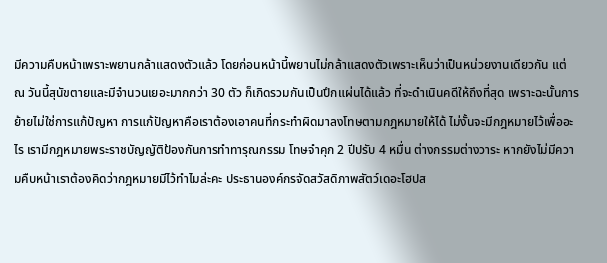มีความคืบหน้าเพราะพยานกล้าแสดงตัวแล้ว โดยก่อนหน้านี้พยานไม่กล้าแสดงตัวเพราะเห็นว่าเป็นหน่วยงานเดียวกัน แต่ ณ วันนี้สุนัขตายและมีจำนวนเยอะมากกว่า 30 ตัว ก็เกิดรวมกันเป็นปึกแผ่นได้แล้ว ที่จะดำเนินคดีให้ถึงที่สุด เพราะฉะนั้นการย้ายไม่ใช่การแก้ปัญหา การแก้ปัญหาคือเราต้องเอาคนที่กระทำผิดมาลงโทษตามกฎหมายให้ได้ ไม่งั้นจะมีกฎหมายไว้เพื่ออะไร เรามีกฎหมายพระราชบัญญัติป้องกันการทำทารุณกรรม โทษจำคุก 2 ปีปรับ 4 หมื่น ต่างกรรมต่างวาระ หากยังไม่มีความคืบหน้าเราต้องคิดว่ากฎหมายมีไว้ทำไมล่ะคะ ประธานองค์กรจัดสวัสดิภาพสัตว์เดอะโฮปส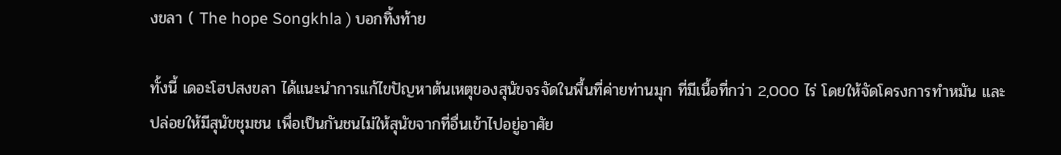งขลา ( The hope Songkhla ) บอกทิ้งท้าย

ทั้งนี้ เดอะโฮปสงขลา ได้แนะนำการแก้ไขปัญหาต้นเหตุของสุนัขจรจัดในพื้นที่ค่ายท่านมุก ที่มีเนื้อที่กว่า 2,000 ไร่ โดยให้จัดโครงการทำหมัน และปล่อยให้มีสุนัขชุมชน เพื่อเป็นกันชนไม่ให้สุนัขจากที่อื่นเข้าไปอยู่อาศัย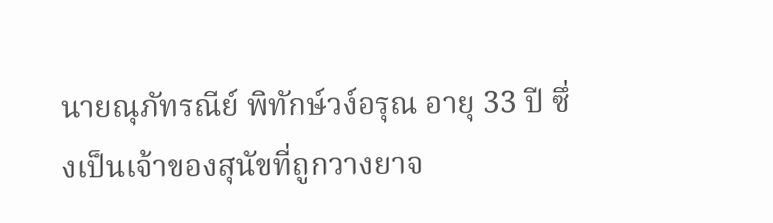นายณุภัทรณีย์ พิทักษ์วง์อรุณ อายุ 33 ปี ซึ่งเป็นเจ้าของสุนัขที่ถูกวางยาจ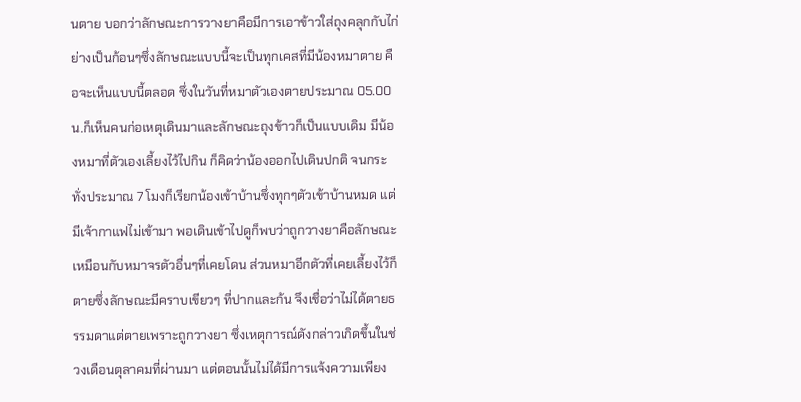นตาย บอกว่าลักษณะการวางยาคือมีการเอาข้าวใส่ถุงคลุกกับไก่ย่างเป็นก้อนๆซึ่งลักษณะแบบนี้จะเป็นทุกเคสที่มีน้องหมาตาย คือจะเห็นแบบนี้ตลอด ซึ่งในวันที่หมาตัวเองตายประมาณ 05.00 น.ก็เห็นคนก่อเหตุเดินมาและลักษณะถุงข้าวก็เป็นแบบเดิม มีน้องหมาที่ตัวเองเลี้ยงไว้ไปกิน ก็คิดว่าน้องออกไปเดินปกติ จนกระทั่งประมาณ 7 โมงก็เรียกน้องเข้าบ้านซึ่งทุกๆตัวเข้าบ้านหมด แต่มีเจ้ากาแฟไม่เข้ามา พอเดินเข้าไปดูก็พบว่าถูกวางยาคือลักษณะเหมือนกับหมาจรตัวอื่นๆที่เคยโดน ส่วนหมาอีกตัวที่เคยเลี้ยงไว้ก็ตายซึ่งลักษณะมีคราบเขียวๆ ที่ปากและก้น จึงเชื่อว่าไม่ได้ตายธรรมดาแต่ตายเพราะถูกวางยา ซึ่งเหตุการณ์ดังกล่าวเกิดขึ้นในช่วงเดือนตุลาคมที่ผ่านมา แต่ตอนนั้นไม่ได้มีการแจ้งความเพียง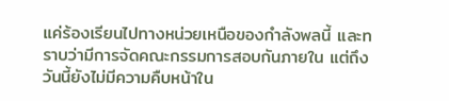แค่ร้องเรียนไปทางหน่วยเหนือของกำลังพลนี้ และทราบว่ามีการจัดคณะกรรมการสอบกันภายใน แต่ถึงวันนี้ยังไม่มีความคืบหน้าใน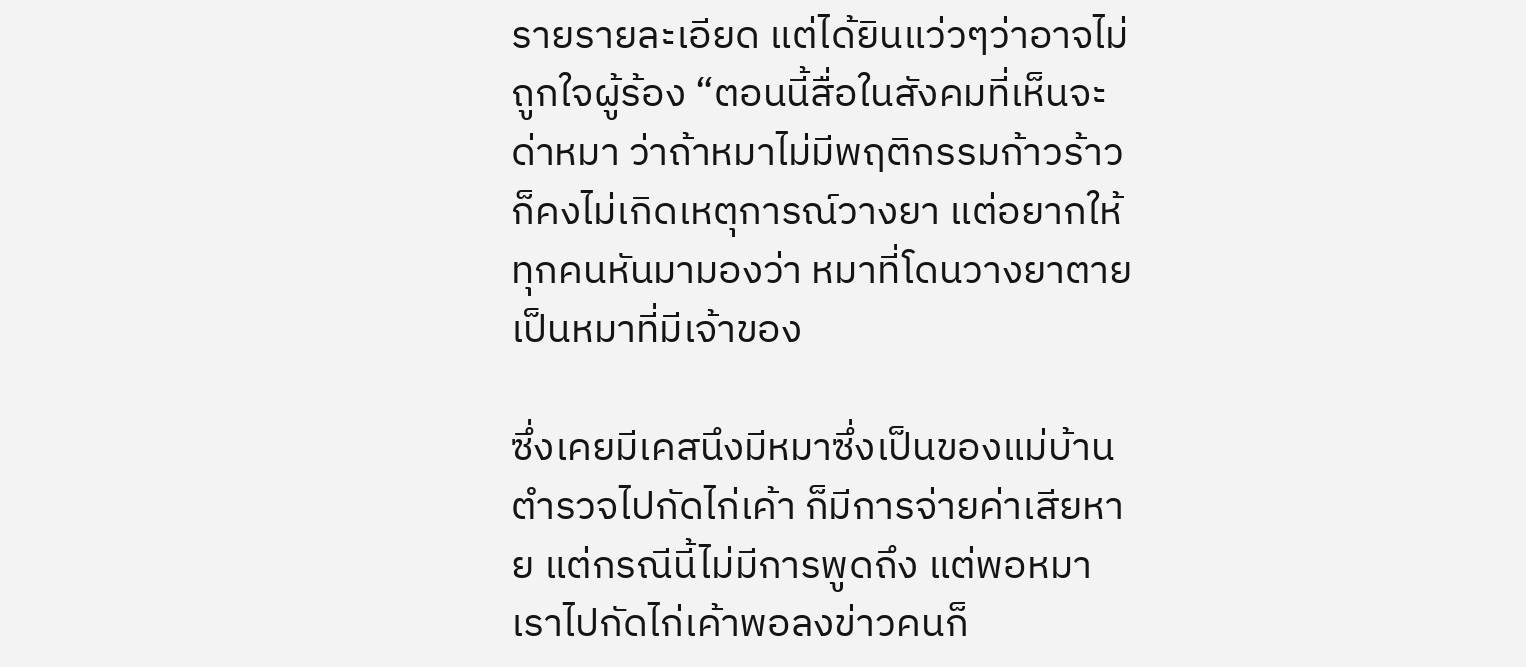รายรายละเอียด แต่ได้ยินแว่วๆว่าอาจไม่ถูกใจผู้ร้อง “ตอนนี้สื่อในสังคมที่เห็นจะด่าหมา ว่าถ้าหมาไม่มีพฤติกรรมก้าวร้าว ก็คงไม่เกิดเหตุการณ์วางยา แต่อยากให้ทุกคนหันมามองว่า หมาที่โดนวางยาตายเป็นหมาที่มีเจ้าของ

ซึ่งเคยมีเคสนึงมีหมาซึ่งเป็นของแม่บ้านตำรวจไปกัดไก่เค้า ก็มีการจ่ายค่าเสียหาย แต่กรณีนี้ไม่มีการพูดถึง แต่พอหมาเราไปกัดไก่เค้าพอลงข่าวคนก็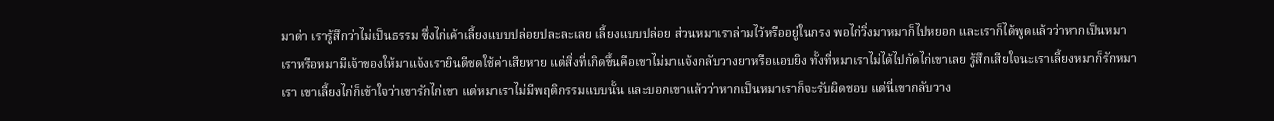มาด่า เรารู้สึกว่าไม่เป็นธรรม ซึ่งไก่เค้าเลี้ยงแบบปล่อยปละละเลย เลี้ยงแบบปล่อย ส่วนหมาเราล่ามไว้หรืออยู่ในกรง พอไก่วิ่งมาหมาก็ไปหยอก และเราก็ได้พูดแล้วว่าหากเป็นหมาเราหรือหมามีเจ้าของให้มาแจ้งเรายินดีชดใช้ค่าเสียหาย แต่สิ่งที่เกิดขึ้นคือเขาไม่มาแจ้งกลับวางยาหรือแอบยิง ทั้งที่หมาเราไม่ได้ไปกัดไก่เขาเลย รู้สึกเสียใจนะเราเลี้ยงหมาก็รักหมาเรา เขาเลี้ยงไก่ก็เข้าใจว่าเขารักไก่เขา แต่หมาเราไม่มีพฤติกรรมแบบนั้น และบอกเขาแล้วว่าหากเป็นหมาเราก็จะรับผิดชอบ แต่นี่เขากลับวาง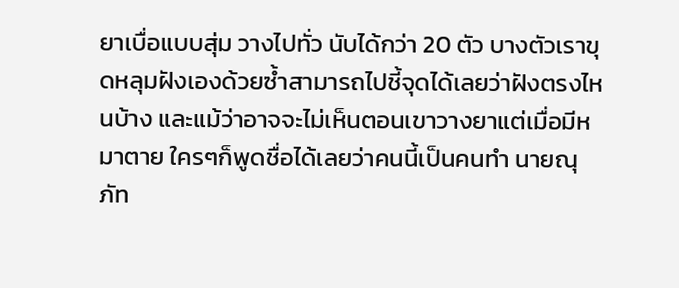ยาเบื่อแบบสุ่ม วางไปทั่ว นับได้กว่า 20 ตัว บางตัวเราขุดหลุมฝังเองด้วยซ้ำสามารถไปชี้จุดได้เลยว่าฝังตรงไหนบ้าง และแม้ว่าอาจจะไม่เห็นตอนเขาวางยาแต่เมื่อมีหมาตาย ใครๆก็พูดชื่อได้เลยว่าคนนี้เป็นคนทำ นายณุภัท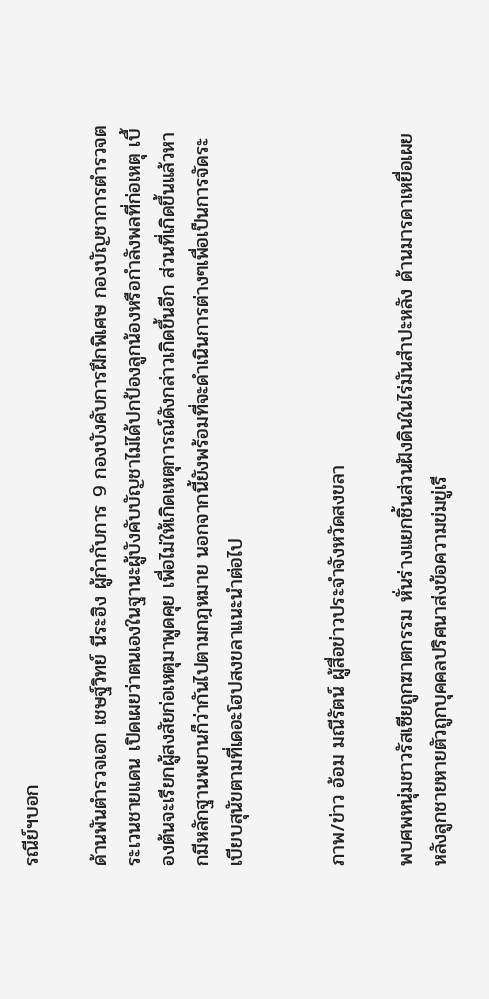รณีย์ฯบอก

ด้านพันตำรวจเอก เชษฐ์วิทย์ นีระฮิง ผู้กำกับการ 9 กองบังคับการฝึกพิเศษ กองบัญชาการตำรวจตระเวนชายแดน เปิดเผยว่าตนเองในฐานะผู้บังคับบัญชาไม่ได้ปกป้องลูกน้องหรือกำลังพลที่ก่อเหตุ เบื้องต้นจะเรียกผู้สงสัยก่อเหตุมาพูดคุย เพื่อไม่ให้เกิดเหตุการณ์ดังกล่าวเกิดขึ้นอีก ส่วนที่เกิดขึ้นแล้วหากมีหลักฐานพยานก็ว่ากันไปตามกฎหมาย นอกจากนี้ยังพร้อมที่จะดำเนินการต่างๆเพื่อเป็นการจัดระเบียบสุนัขตามที่เดอะโฮปสงขลาแนะนำต่อไป


ภาพ/ข่าว อ้อม มณีรัตน์ ผู้สื่อข่าวประจำจังหวัดสงขลา

พบศพหนุ่มชาวรัสเซียถูกฆาตกรรม หั่นร่างแยกชิ้นส่วนฝังดินในไร่มันสำปะหลัง ด้านมารดาเหยื่อเผย หลังลูกชายหายตัวถูกบุคคลปริศนาส่งข้อความข่มขู่เรี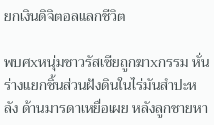ยกเงินดิจิตอลแลกชีวิต

พบศxหนุ่มชาวรัสเซียถูกฆาxกรรม หั่นร่างแยกชิ้นส่วนฝังดินในไร่มันสำปะหลัง ด้านมารดาเหยื่อเผย หลังลูกชายหา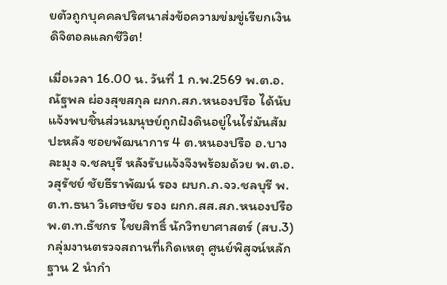ยตัวถูกบุคคลปริศนาส่งข้อความข่มขู่เรียกเงินดิจิตอลแลกชีวิต!

เมื่อเวลา 16.00 น. วันที่ 1 ก.พ.2569 พ.ต.อ.ณัฐพล ผ่องสุขสกุล ผกก.สภ.หนองปรือ ได้นับแจ้งพบชิ้นส่วนมนุษย์ถูกฝังดินอยู่ในไร่มันสัมปะหลัง ซอยพัฒนาการ 4 ต.หนองปรือ อ.บาง ละมุง จ.ชลบุรี หลังรับแจ้งจึงพร้อมด้วย พ.ต.อ.วสุรัชย์ ชัยธีราพัฒน์ รอง ผบก.ภ.จว.ชลบุรี พ.ต.ท.ธนา วิเศษชัย รอง ผกก.สส.สภ.หนองปรือ พ.ต.ท.ธัชกร ไชยสิทธิ์ นักวิทยาศาสตร์ (สบ.3) กลุ่มงานตรวจสถานที่เกิดเหตุ ศูนย์พิสูจน์หลักฐาน 2 นำกำ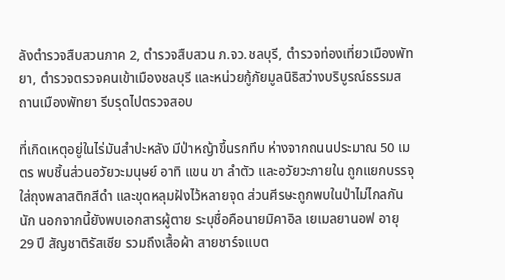ลังตำรวจสืบสวนภาค 2, ตำรวจสืบสวน ภ.จว.ชลบุรี, ตำรวจท่องเที่ยวเมืองพัทยา, ตำรวจตรวจคนเข้าเมืองชลบุรี และหน่วยกู้ภัยมูลนิธิสว่างบริบูรณ์ธรรมสถานเมืองพัทยา รีบรุดไปตรวจสอบ

ที่เกิดเหตุอยู่ในไร่มันสำปะหลัง มีป่าหญ้าขึ้นรกทึบ ห่างจากถนนประมาณ 50 เมตร พบชิ้นส่วนอวัยวะมนุษย์ อาทิ แขน ขา ลำตัว และอวัยวะภายใน ถูกแยกบรรจุใส่ถุงพลาสติกสีดำ และขุดหลุมฝังไว้หลายจุด ส่วนศีรษะถูกพบในป่าไม่ไกลกันนัก นอกจากนี้ยังพบเอกสารผู้ตาย ระบุชื่อคือนายมิคาอิล เยเมลยานอฟ อายุ 29 ปี สัญชาติรัสเซีย รวมถึงเสื้อผ้า สายชาร์จแบต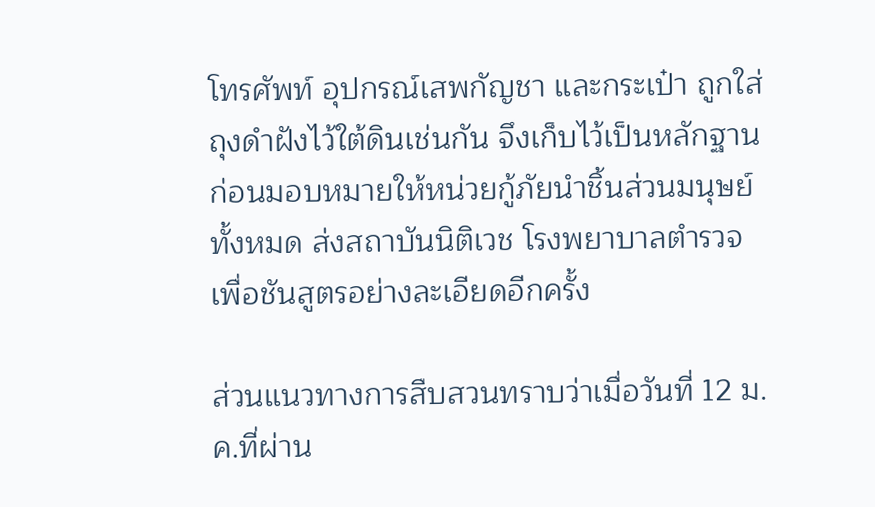โทรศัพท์ อุปกรณ์เสพกัญชา และกระเป๋า ถูกใส่ถุงดำฝังไว้ใต้ดินเช่นกัน จึงเก็บไว้เป็นหลักฐาน ก่อนมอบหมายให้หน่วยกู้ภัยนำชิ้นส่วนมนุษย์ทั้งหมด ส่งสถาบันนิติเวช โรงพยาบาลตำรวจ เพื่อชันสูตรอย่างละเอียดอีกครั้ง

ส่วนแนวทางการสืบสวนทราบว่าเมื่อวันที่ 12 ม.ค.ที่ผ่าน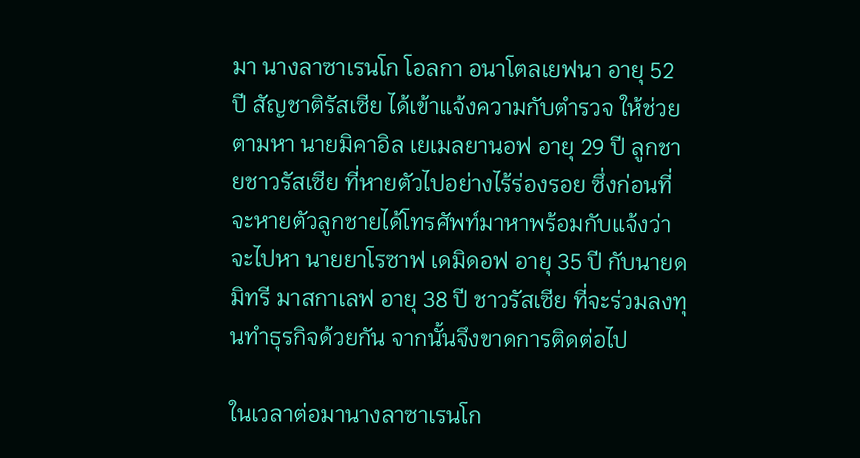มา นางลาซาเรนโก โอลกา อนาโตลเยฟนา อายุ 52 ปี สัญชาติรัสเซีย ได้เข้าแจ้งความกับตำรวจ ให้ช่วยตามหา นายมิคาอิล เยเมลยานอฟ อายุ 29 ปี ลูกชายชาวรัสเซีย ที่หายตัวไปอย่างไร้ร่องรอย ซึ่งก่อนที่จะหายตัวลูกชายได้โทรศัพท์มาหาพร้อมกับแจ้งว่าจะไปหา นายยาโรซาฟ เดมิดอฟ อายุ 35 ปี กับนายดมิทรี มาสกาเลฟ อายุ 38 ปี ชาวรัสเซีย ที่จะร่วมลงทุนทำธุรกิจด้วยกัน จากนั้นจึงขาดการติดต่อไป

ในเวลาต่อมานางลาซาเรนโก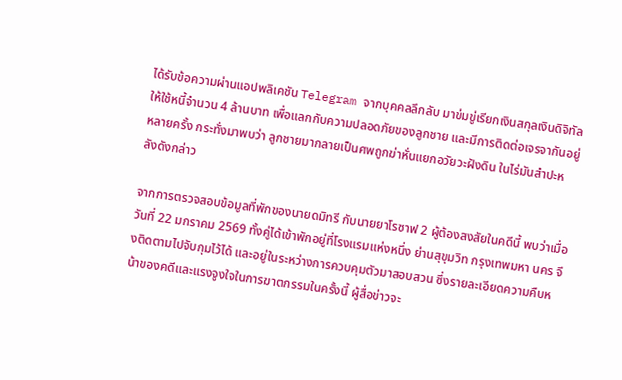ได้รับข้อความผ่านแอปพลิเคชัน Telegram จากบุคคลลึกลับ มาข่มขู่เรียกเงินสกุลเงินดิจิทัลให้ใช้หนี้จำนวน 4 ล้านบาท เพื่อแลกกับความปลอดภัยของลูกชาย และมีการติดต่อเจรจากันอยู่หลายครั้ง กระทั่งมาพบว่า ลูกชายมากลายเป็นศพถูกฆ่าหั่นแยกอวัยวะฝังดิน ในไร่มันสำปะหลังดังกล่าว

จากการตรวจสอบข้อมูลที่พักของนายดมิทรี กับนายยาโรซาฟ 2 ผู้ต้องสงสัยในคดีนี้ พบว่าเมื่อวันที่ 22 มกราคม 2569 ทั้งคู่ได้เข้าพักอยู่ที่โรงแรมแห่งหนึ่ง ย่านสุขุมวิท กรุงเทพมหา นคร จึงติดตามไปจับกุมไว้ได้ และอยู่ในระหว่างการควบคุมตัวมาสอบสวน ซึ่งรายละเอียดความคืบหน้าของคดีและแรงจูงใจในการฆาตกรรมในครั้งนี้ ผู้สื่อข่าวจะ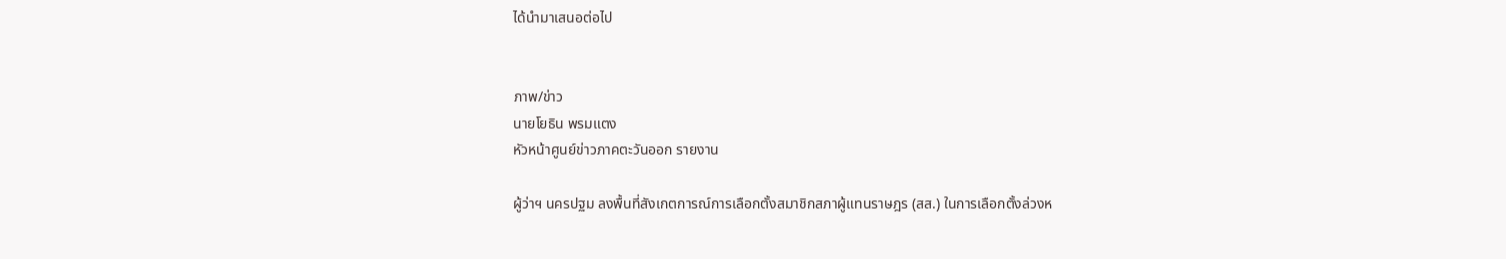ได้นำมาเสนอต่อไป


ภาพ/ข่าว
นายโยธิน พรมแตง
หัวหน้าศูนย์ข่าวภาคตะวันออก รายงาน

ผู้ว่าฯ นครปฐม ลงพื้นที่สังเกตการณ์การเลือกตั้งสมาชิกสภาผู้แทนราษฎร (สส.) ในการเลือกตั้งล่วงห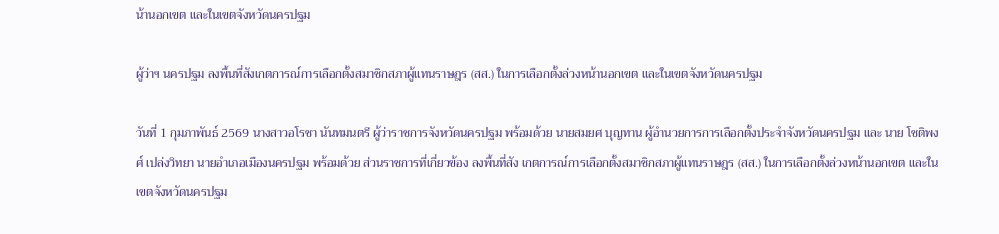น้านอกเขต และในเขตจังหวัดนครปฐม

ผู้ว่าฯ นครปฐม ลงพื้นที่สังเกตการณ์การเลือกตั้งสมาชิกสภาผู้แทนราษฎร (สส.) ในการเลือกตั้งล่วงหน้านอกเขต และในเขตจังหวัดนครปฐม

วันที่ 1 กุมภาพันธ์ 2569 นางสาวอโรชา นันทมนตรี ผู้ว่าราชการจังหวัดนครปฐม พร้อมด้วย นายสมยศ บุญทาน ผู้อำนวยการการเลือกตั้งประจำจังหวัดนครปฐม และ นาย โชติพงศ์ เปล่งวิทยา นายอำเภอเมืองนครปฐม พร้อมด้วย ส่วนราชการที่เกี่ยวข้อง ลงพื้นที่สัง เกตการณ์การเลือกตั้งสมาชิกสภาผู้แทนราษฎร (สส.) ในการเลือกตั้งล่วงหน้านอกเขต และในเขตจังหวัดนครปฐม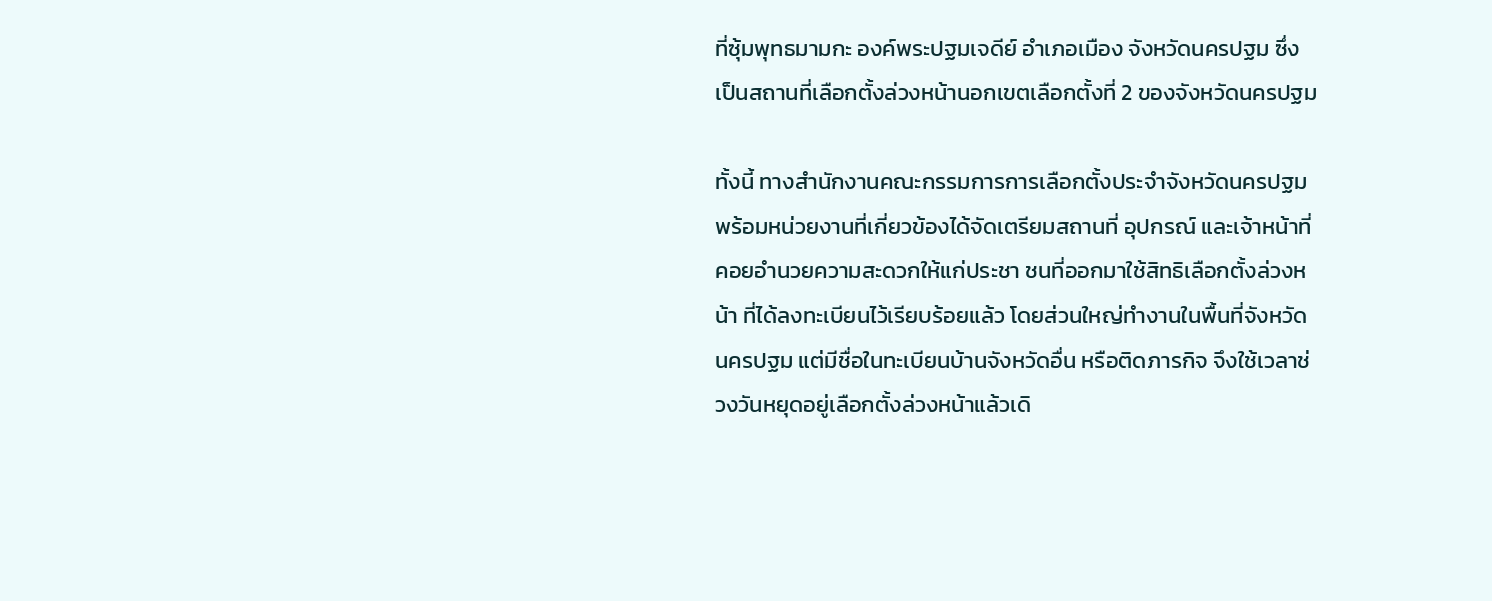ที่ซุ้มพุทธมามกะ องค์พระปฐมเจดีย์ อำเภอเมือง จังหวัดนครปฐม ซึ่งเป็นสถานที่เลือกตั้งล่วงหน้านอกเขตเลือกตั้งที่ 2 ของจังหวัดนครปฐม

ทั้งนี้ ทางสำนักงานคณะกรรมการการเลือกตั้งประจำจังหวัดนครปฐม พร้อมหน่วยงานที่เกี่ยวข้องได้จัดเตรียมสถานที่ อุปกรณ์ และเจ้าหน้าที่คอยอำนวยความสะดวกให้แก่ประชา ชนที่ออกมาใช้สิทธิเลือกตั้งล่วงหน้า ที่ได้ลงทะเบียนไว้เรียบร้อยแล้ว โดยส่วนใหญ่ทำงานในพื้นที่จังหวัดนครปฐม แต่มีชื่อในทะเบียนบ้านจังหวัดอื่น หรือติดภารกิจ จึงใช้เวลาช่วงวันหยุดอยู่เลือกตั้งล่วงหน้าแล้วเดิ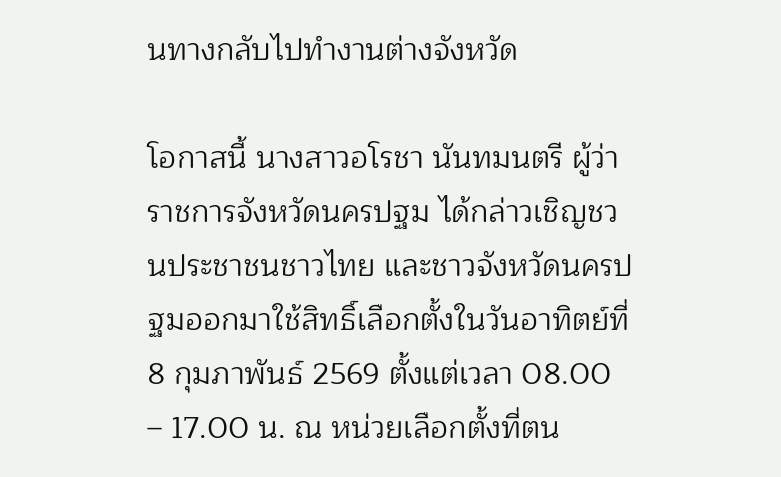นทางกลับไปทำงานต่างจังหวัด

โอกาสนี้ นางสาวอโรชา นันทมนตรี ผู้ว่าราชการจังหวัดนครปฐม ได้กล่าวเชิญชวนประชาชนชาวไทย และชาวจังหวัดนครปฐมออกมาใช้สิทธิ์เลือกตั้งในวันอาทิตย์ที่ 8 กุมภาพันธ์ 2569 ตั้งแต่เวลา 08.00 – 17.00 น. ณ หน่วยเลือกตั้งที่ตน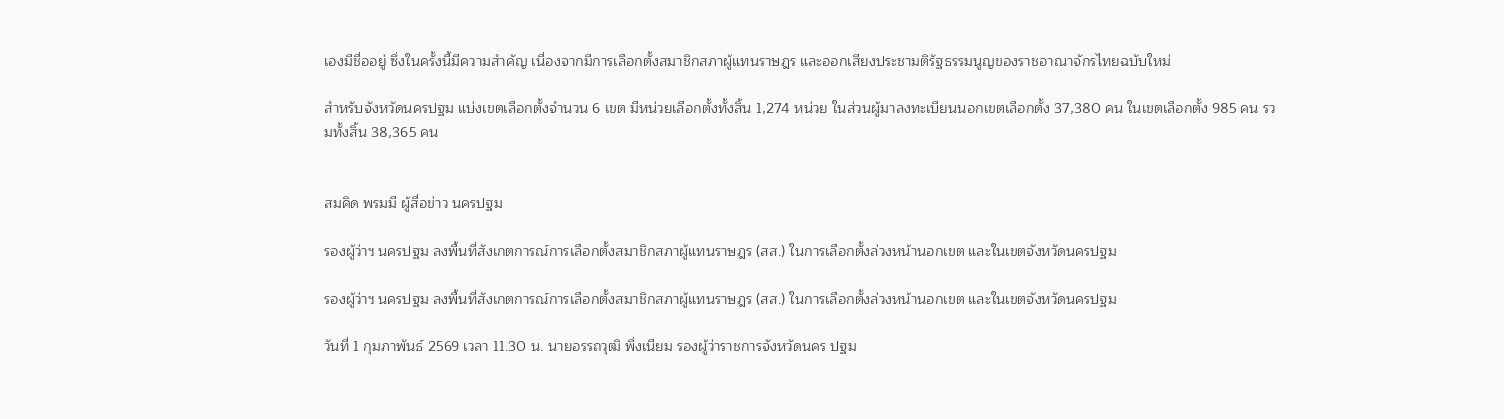เองมีชื่ออยู่ ซึ่งในครั้งนี้มีความสำคัญ เนื่องจากมีการเลือกตั้งสมาชิกสภาผู้แทนราษฎร และออกเสียงประชามติรัฐธรรมนูญของราชอาณาจักรไทยฉบับใหม่

สำหรับจังหวัดนครปฐม แบ่งเขตเลือกตั้งจำนวน 6 เขต มีหน่วยเลือกตั้งทั้งสิ้น 1,274 หน่วย ในส่วนผู้มาลงทะเบียนนอกเขตเลือกตั้ง 37,380 คน ในเขตเลือกตั้ง 985 คน รวมทั้งสิ้น 38,365 คน


สมคิด พรมมี ผู้สื่อข่าว นครปฐม

รองผู้ว่าฯ นครปฐม ลงพื้นที่สังเกตการณ์การเลือกตั้งสมาชิกสภาผู้แทนราษฎร (สส.) ในการเลือกตั้งล่วงหน้านอกเขต และในเขตจังหวัดนครปฐม

รองผู้ว่าฯ นครปฐม ลงพื้นที่สังเกตการณ์การเลือกตั้งสมาชิกสภาผู้แทนราษฎร (สส.) ในการเลือกตั้งล่วงหน้านอกเขต และในเขตจังหวัดนครปฐม

วันที่ 1 กุมภาพันธ์ 2569 เวลา 11.30 น. นายอรรถวุฒิ พึ่งเนียม รองผู้ว่าราชการจังหวัดนคร ปฐม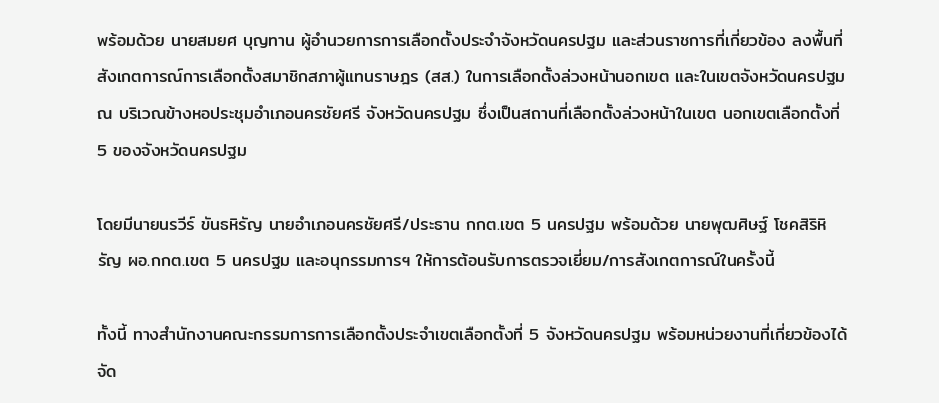พร้อมด้วย นายสมยศ บุญทาน ผู้อำนวยการการเลือกตั้งประจำจังหวัดนครปฐม และส่วนราชการที่เกี่ยวข้อง ลงพื้นที่สังเกตการณ์การเลือกตั้งสมาชิกสภาผู้แทนราษฎร (สส.) ในการเลือกตั้งล่วงหน้านอกเขต และในเขตจังหวัดนครปฐม ณ บริเวณข้างหอประชุมอำเภอนครชัยศรี จังหวัดนครปฐม ซึ่งเป็นสถานที่เลือกตั้งล่วงหน้าในเขต นอกเขตเลือกตั้งที่ 5 ของจังหวัดนครปฐม

โดยมีนายนรวีร์ ขันธหิรัญ นายอำเภอนครชัยศรี/ประธาน กกต.เขต 5 นครปฐม พร้อมด้วย นายพุฒศิษฐ์ โชคสิริหิรัญ ผอ.กกต.เขต 5 นครปฐม และอนุกรรมการฯ ให้การต้อนรับการตรวจเยี่ยม/การสังเกตการณ์ในครั้งนี้

ทั้งนี้ ทางสำนักงานคณะกรรมการการเลือกตั้งประจำเขตเลือกตั้งที่ 5 จังหวัดนครปฐม พร้อมหน่วยงานที่เกี่ยวข้องได้จัด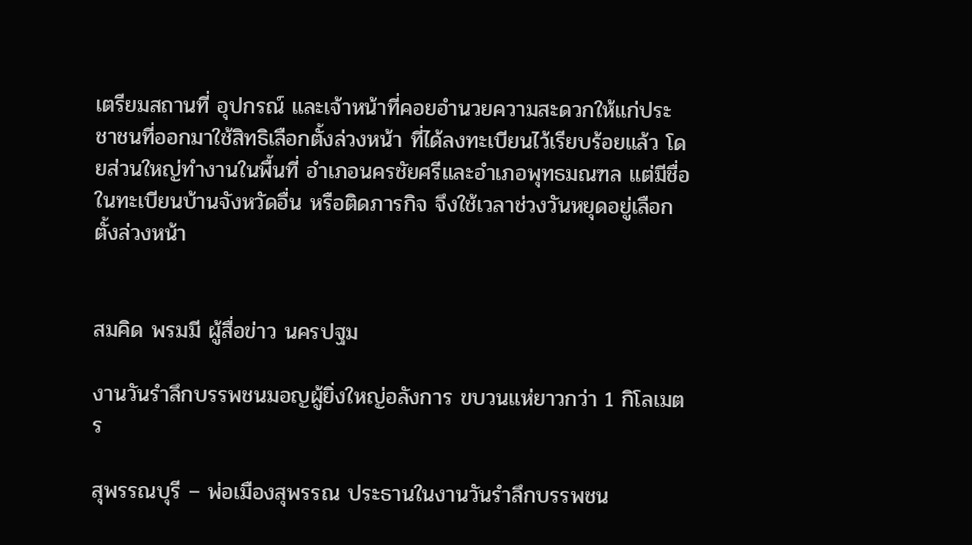เตรียมสถานที่ อุปกรณ์ และเจ้าหน้าที่คอยอำนวยความสะดวกให้แก่ประชาชนที่ออกมาใช้สิทธิเลือกตั้งล่วงหน้า ที่ได้ลงทะเบียนไว้เรียบร้อยแล้ว โดยส่วนใหญ่ทำงานในพื้นที่ อำเภอนครชัยศรีและอำเภอพุทธมณฑล แต่มีชื่อในทะเบียนบ้านจังหวัดอื่น หรือติดภารกิจ จึงใช้เวลาช่วงวันหยุดอยู่เลือกตั้งล่วงหน้า


สมคิด พรมมี ผู้สื่อข่าว นครปฐม

งานวันรำลึกบรรพชนมอญผู้ยิ่งใหญ่อลังการ ขบวนแห่ยาวกว่า 1 กิโลเมตร

สุพรรณบุรี – พ่อเมืองสุพรรณ ประธานในงานวันรำลึกบรรพชน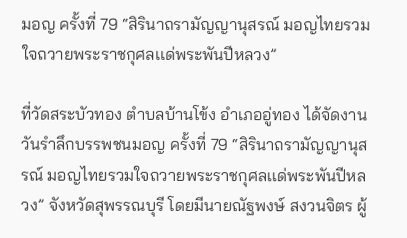มอญ ครั้งที่ 79 “สิรินาถรามัญญานุสรณ์ มอญไทยรวมใจถวายพระราชกุศลเเด่พระพันปีหลวง”

ที่วัดสระบัวทอง ตำบลบ้านโข้ง อำเภออู่ทอง ได้จัดงานวันรำลึกบรรพชนมอญ ครั้งที่ 79 “สิรินาถรามัญญานุสรณ์ มอญไทยรวมใจถวายพระราชกุศลเเด่พระพันปีหลวง” จังหวัดสุพรรณบุรี โดยมีนายณัฐพงษ์ สงวนจิตร ผู้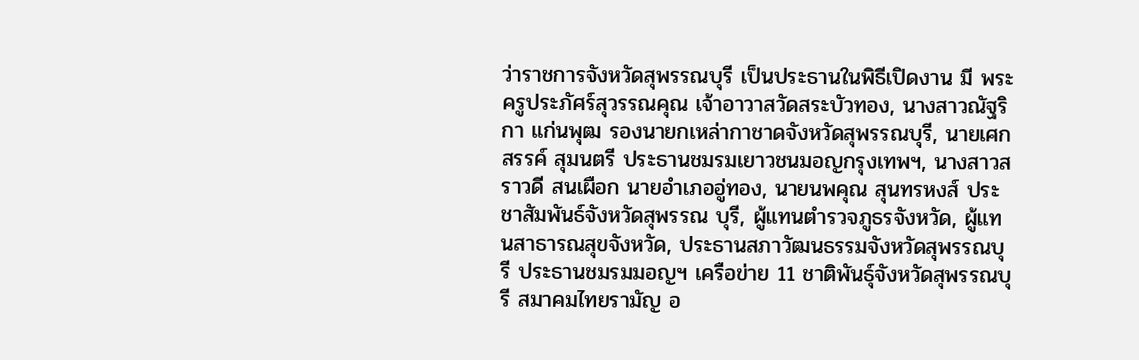ว่าราชการจังหวัดสุพรรณบุรี เป็นประธานในพิธีเปิดงาน มี พระครูประภัศร์สุวรรณคุณ เจ้าอาวาสวัดสระบัวทอง, นางสาวณัฐริกา แก่นพุฒ รองนายกเหล่ากาชาดจังหวัดสุพรรณบุรี, นายเศกสรรค์ สุมนตรี ประธานชมรมเยาวชนมอญกรุงเทพฯ, นางสาวสราวดี สนเผือก นายอำเภออู่ทอง, นายนพคุณ สุนทรหงส์ ประชาสัมพันธ์จังหวัดสุพรรณ บุรี, ผู้แทนตำรวจภูธรจังหวัด, ผู้แทนสาธารณสุขจังหวัด, ประธานสภาวัฒนธรรมจังหวัดสุพรรณบุรี ประธานชมรมมอญฯ เครือข่าย 11 ชาติพันธุ์จังหวัดสุพรรณบุรี สมาคมไทยรามัญ อ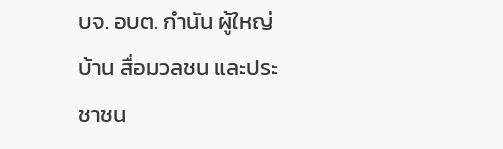บจ. อบต. กำนัน ผู้ใหญ่บ้าน สื่อมวลชน และประชาชน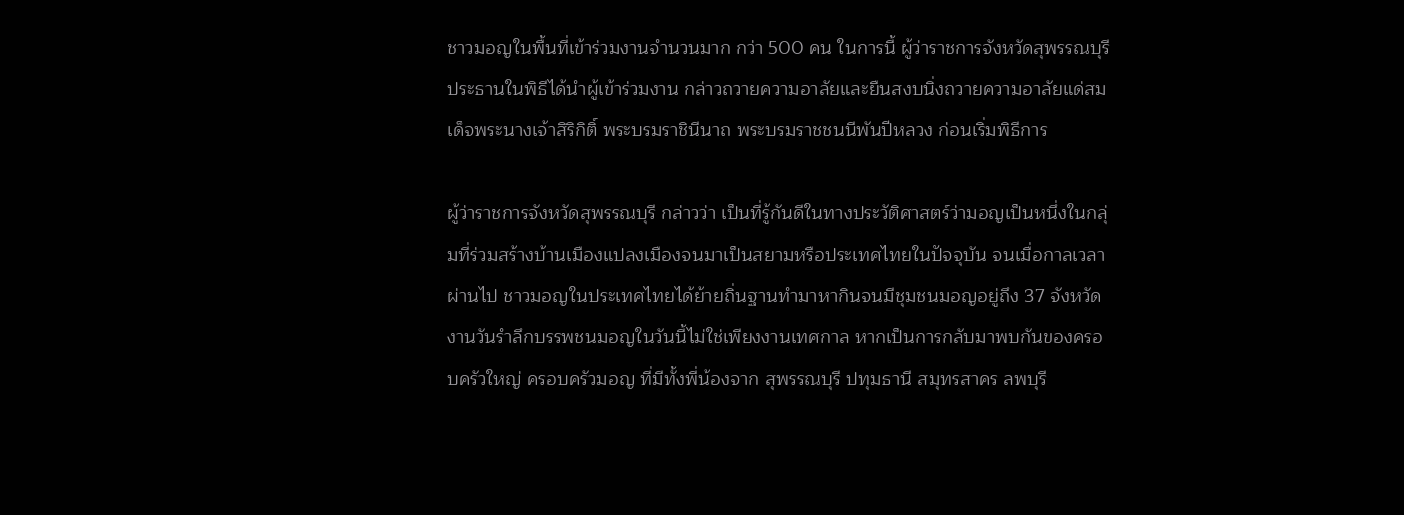ชาวมอญในพื้นที่เข้าร่วมงานจำนวนมาก กว่า 500 คน ในการนี้ ผู้ว่าราชการจังหวัดสุพรรณบุรี ประธานในพิธีได้นำผู้เข้าร่วมงาน กล่าวถวายความอาลัยและยืนสงบนิ่งถวายความอาลัยแด่สมเด็จพระนางเจ้าสิริกิติ์ พระบรมราชินีนาถ พระบรมราชชนนีพันปีหลวง ก่อนเริ่มพิธีการ

ผู้ว่าราชการจังหวัดสุพรรณบุรี กล่าวว่า เป็นที่รู้กันดีในทางประวัติศาสตร์ว่ามอญเป็นหนึ่งในกลุ่มที่ร่วมสร้างบ้านเมืองแปลงเมืองจนมาเป็นสยามหรือประเทศไทยในปัจจุบัน จนเมื่อกาลเวลาผ่านไป ชาวมอญในประเทศไทยได้ย้ายถิ่นฐานทำมาหากินจนมีชุมชนมอญอยู่ถึง 37 จังหวัด งานวันรำลึกบรรพชนมอญในวันนี้ไม่ใช่เพียงงานเทศกาล หากเป็นการกลับมาพบกันของครอบครัวใหญ่ ครอบครัวมอญ ที่มีทั้งพี่น้องจาก สุพรรณบุรี ปทุมธานี สมุทรสาคร ลพบุรี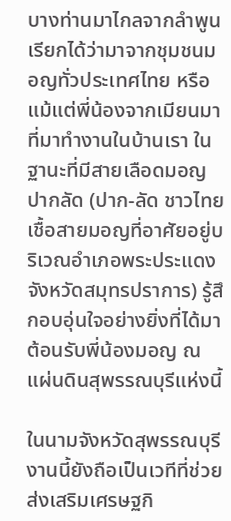บางท่านมาไกลจากลำพูน เรียกได้ว่ามาจากชุมชนมอญทั่วประเทศไทย หรือแม้แต่พี่น้องจากเมียนมาที่มาทำงานในบ้านเรา ในฐานะที่มีสายเลือดมอญปากลัด (ปาก-ลัด ชาวไทยเชื้อสายมอญที่อาศัยอยู่บริเวณอำเภอพระประแดง จังหวัดสมุทรปราการ) รู้สึกอบอุ่นใจอย่างยิ่งที่ได้มาต้อนรับพี่น้องมอญ ณ แผ่นดินสุพรรณบุรีแห่งนี้

ในนามจังหวัดสุพรรณบุรี งานนี้ยังถือเป็นเวทีที่ช่วยส่งเสริมเศรษฐกิ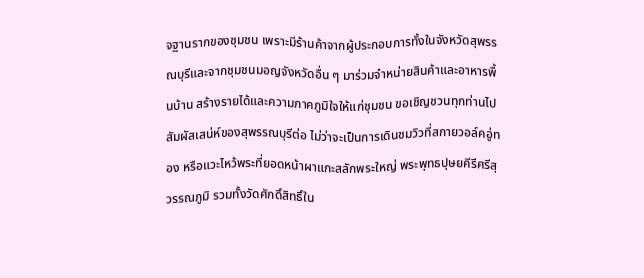จฐานรากของชุมชน เพราะมีร้านค้าจากผู้ประกอบการทั้งในจังหวัดสุพรรณบุรีและจากชุมชนมอญจังหวัดอื่น ๆ มาร่วมจำหน่ายสินค้าและอาหารพื้นบ้าน สร้างรายได้และความภาคภูมิใจให้แก่ชุมชน ขอเชิญชวนทุกท่านไปสัมผัสเสน่ห์ของสุพรรณบุรีต่อ ไม่ว่าจะเป็นการเดินชมวิวที่สกายวอล์คอู่ทอง หรือแวะไหว้พระที่ยอดหน้าผาแกะสลักพระใหญ่ พระพุทธปุษยคีรีศรีสุวรรณภูมิ รวมทั้งวัดศักดิ์สิทธิ์ใน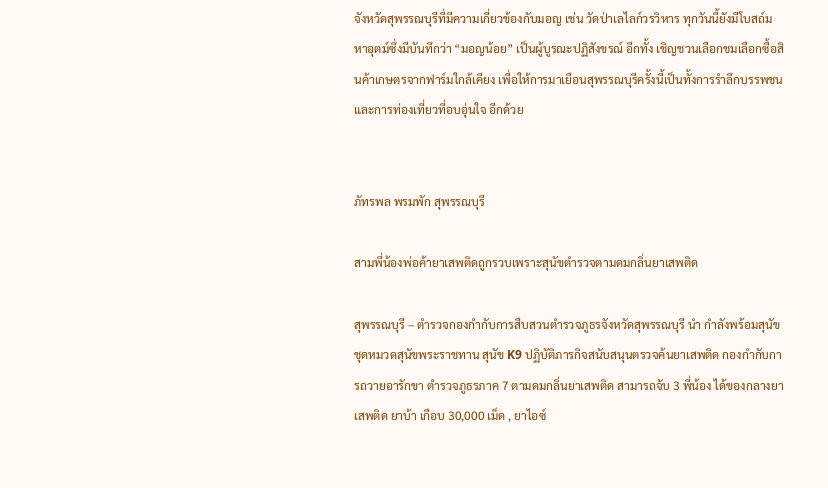จังหวัดสุพรรณบุรีที่มีความเกี่ยวข้องกับมอญ เช่น วัดป่าเลไลก์วรวิหาร ทุกวันนี้ยังมีโบสถ์มหาอุตม์ซึ่งมีบันทึกว่า “มอญน้อย” เป็นผู้บูรณะปฏิสังขรณ์ อีกทั้ง เชิญชวนเลือกชมเลือกซื้อสินค้าเกษตรจากฟาร์มใกล้เคียง เพื่อให้การมาเยือนสุพรรณบุรีครั้งนี้เป็นทั้งการรำลึกบรรพชนและการท่องเที่ยวที่อบอุ่นใจ อีกด้วย


ภัทรพล พรมพัก สุพรรณบุรี

สามพี่น้องพ่อค้ายาเสพติดถูกรวบเพราะสุนัขตำรวจตามดมกลิ่นยาเสพติด

สุพรรณบุรี – ตำรวจกองกำกับการสืบสวนตำรวจภูธรจังหวัดสุพรรณบุรี นำ กำลังพร้อมสุนัขชุดหมวดสุนัขพระราชทาน สุนัข K9 ปฏิบัติภารกิจสนับสนุนตรวจค้นยาเสพติด กองกำกับการถวายอารักขา ตำรวจภูธรภาค 7 ตามดมกลิ่นยาเสพติด สามารถจับ 3 พี่น้อง ได้ของกลางยาเสพติด ยาบ้า เกือบ 30,000 เม็ด , ยาไอซ์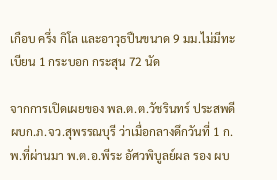เกือบ ครึ่ง กิโล และอาวุธปืนขนาด 9 มม.ไม่มีทะเบียน 1 กระบอก กระสุน 72 นัด

จากการเปิดเผยของ พล.ต.ต.วัชรินทร์ ประสพดี ผบก.ภ.จว.สุพรรณบุรี ว่าเมื่อกลางดึกวันที่ 1 ก.พ.ที่ผ่านมา พ.ต.อ.พีระ อัศวพิบูลย์ผล รอง ผบ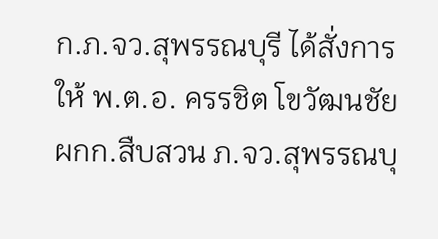ก.ภ.จว.สุพรรณบุรี ได้สั่งการให้ พ.ต.อ. ครรชิต โขวัฒนชัย ผกก.สืบสวน ภ.จว.สุพรรณบุ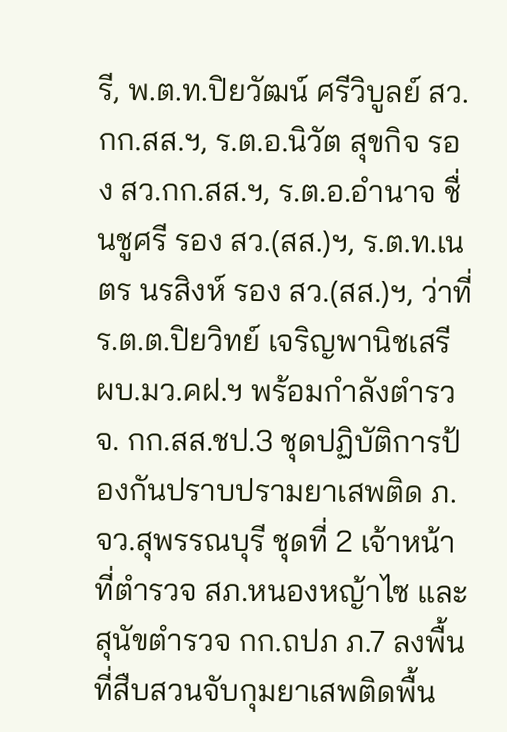รี, พ.ต.ท.ปิยวัฒน์ ศรีวิบูลย์ สว.กก.สส.ฯ, ร.ต.อ.นิวัต สุขกิจ รอง สว.กก.สส.ฯ, ร.ต.อ.อำนาจ ชื่นชูศรี รอง สว.(สส.)ฯ, ร.ต.ท.เนตร นรสิงห์ รอง สว.(สส.)ฯ, ว่าที่ ร.ต.ต.ปิยวิทย์ เจริญพานิชเสรี ผบ.มว.คฝ.ฯ พร้อมกำลังตำรวจ. กก.สส.ชป.3 ชุดปฏิบัติการป้องกันปราบปรามยาเสพติด ภ.จว.สุพรรณบุรี ชุดที่ 2 เจ้าหน้าที่ตำรวจ สภ.หนองหญ้าไซ และสุนัขตำรวจ กก.ถปภ ภ.7 ลงพื้นที่สืบสวนจับกุมยาเสพติดพื้น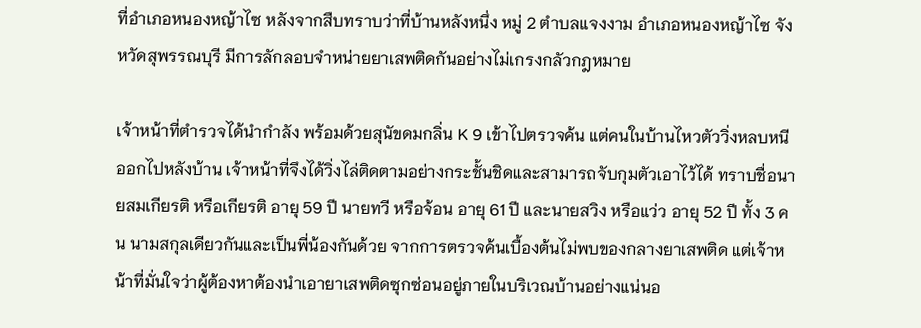ที่อำเภอหนองหญ้าไซ หลังจากสืบทราบว่าที่บ้านหลังหนึ่ง หมู่ 2 ตำบลแจงงาม อำเภอหนองหญ้าไซ จังหวัดสุพรรณบุรี มีการลักลอบจำหน่ายยาเสพติดกันอย่างไม่เกรงกลัวกฎหมาย

เจ้าหน้าที่ตำรวจได้นำกำลัง พร้อมด้วยสุนัขดมกลิ่น K 9 เข้าไปตรวจค้น แต่คนในบ้านไหวตัววิ่งหลบหนีออกไปหลังบ้าน เจ้าหน้าที่จึงได้วิ่งไล่ติดตามอย่างกระชั้นชิดและสามารถจับกุมตัวเอาไว้ได้ ทราบชื่อนายสมเกียรติ หรือเกียรติ อายุ 59 ปี นายทวี หรือจ้อน อายุ 61 ปี และนายสวิง หรือแว่ว อายุ 52 ปี ทั้ง 3 คน นามสกุลเดียวกันและเป็นพี่น้องกันด้วย จากการตรวจค้นเบื้องต้นไม่พบของกลางยาเสพติด แต่เจ้าหน้าที่มั่นใจว่าผู้ต้องหาต้องนำเอายาเสพติดซุกซ่อนอยู่ภายในบริเวณบ้านอย่างแน่นอ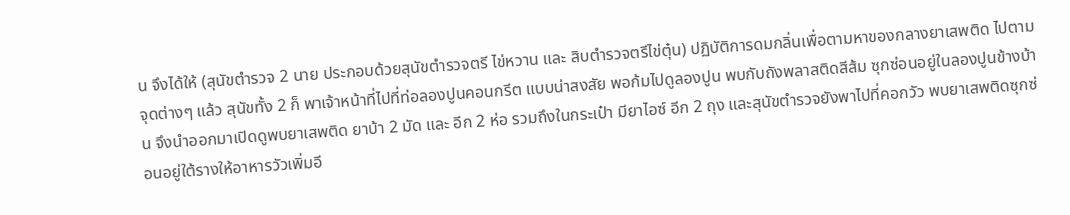น จึงได้ให้ (สุนัขตำรวจ 2 นาย ประกอบด้วยสุนัขตำรวจตรี ไข่หวาน และ สิบตำรวจตรีไข่ตุ๋น) ปฏิบัติการดมกลิ่นเพื่อตามหาของกลางยาเสพติด ไปตามจุดต่างๆ แล้ว สุนัขทั้ง 2 ก็ พาเจ้าหน้าที่ไปที่ท่อลองปูนคอนกรีต แบบน่าสงสัย พอก้มไปดูลองปูน พบกับถังพลาสติดสีส้ม ซุกซ่อนอยู่ในลองปูนข้างบ้าน จึงนำออกมาเปิดดูพบยาเสพติด ยาบ้า 2 มัด และ อีก 2 ห่อ รวมถึงในกระเป๋า มียาไอซ์ อีก 2 ถุง และสุนัขตำรวจยังพาไปที่คอกวัว พบยาเสพติดซุกซ่อนอยู่ใต้รางให้อาหารวัวเพิ่มอี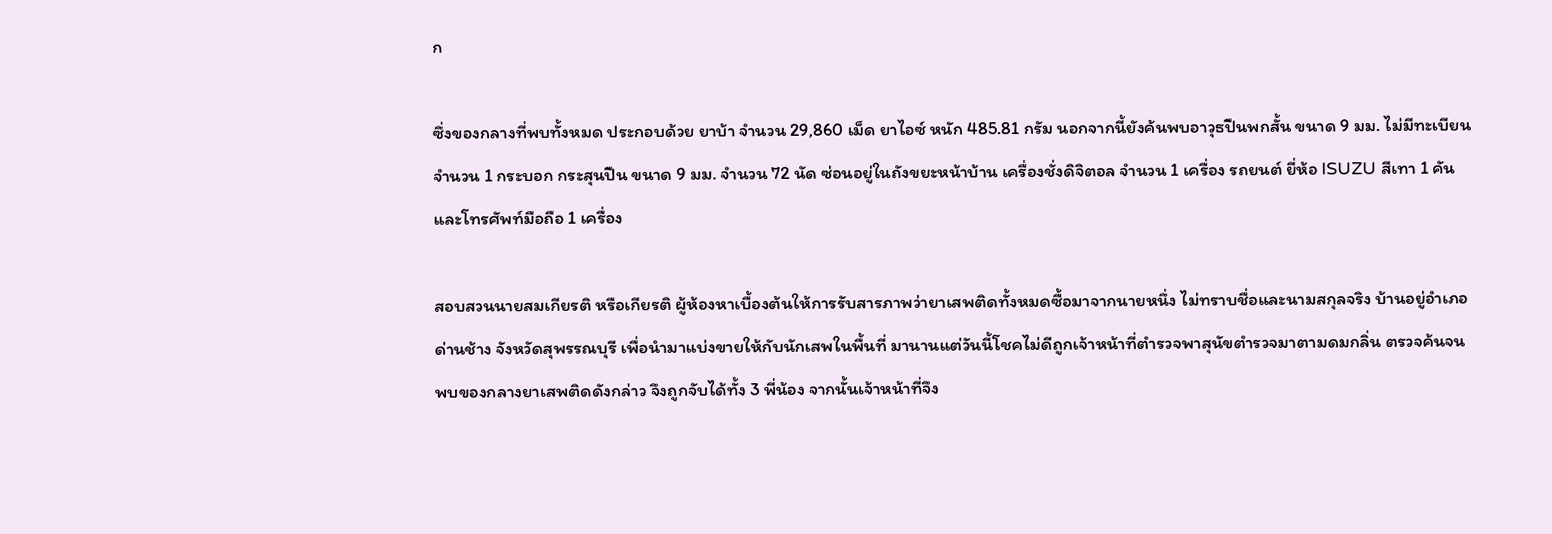ก

ซึ่งของกลางที่พบทั้งหมด ประกอบด้วย ยาบ้า จำนวน 29,860 เม็ด ยาไอซ์ หนัก 485.81 กรัม นอกจากนี้ยังค้นพบอาวุธปืนพกสั้น ขนาด 9 มม. ไม่มีทะเบียน จำนวน 1 กระบอก กระสุนปืน ขนาด 9 มม. จำนวน 72 นัด ซ่อนอยู่ในถังขยะหน้าบ้าน เครื่องชั่งดิจิตอล จำนวน 1 เครื่อง รถยนต์ ยี่ห้อ ISUZU สีเทา 1 คัน และโทรศัพท์มือถือ 1 เครื่อง

สอบสวนนายสมเกียรติ หรือเกียรติ ผู้ห้องหาเบื้องต้นให้การรับสารภาพว่ายาเสพติดทั้งหมดซื้อมาจากนายหนึ่ง ไม่ทราบชื่อและนามสกุลจริง บ้านอยู่อำเภอด่านช้าง จังหวัดสุพรรณบุรี เพื่อนำมาแบ่งขายให้กับนักเสพในพื้นที่ มานานแต่วันนี้โชคไม่ดีถูกเจ้าหน้าที่ตำรวจพาสุนัขตำรวจมาตามดมกลิ่น ตรวจค้นจนพบของกลางยาเสพติดดังกล่าว จึงถูกจับได้ทั้ง 3 พี่น้อง จากนั้นเจ้าหน้าที่จึง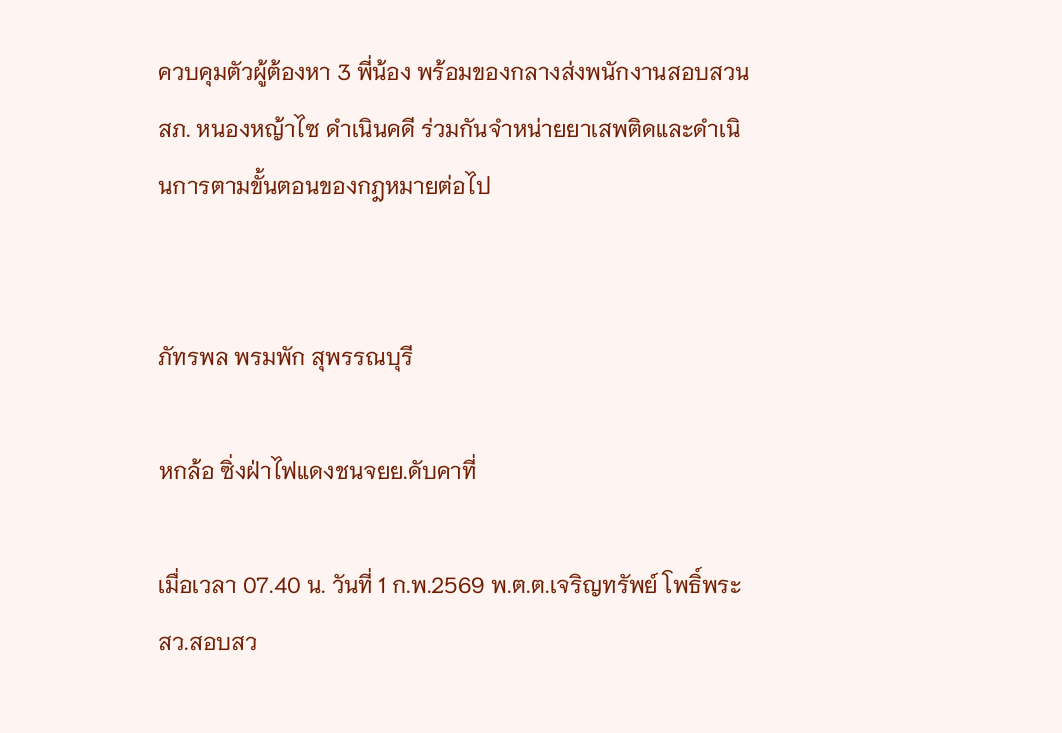ควบคุมตัวผู้ต้องหา 3 พี่น้อง พร้อมของกลางส่งพนักงานสอบสวน สภ. หนองหญ้าไซ ดำเนินคดี ร่วมกันจำหน่ายยาเสพติดและดำเนินการตามขั้นตอนของกฎหมายต่อไป


ภัทรพล พรมพัก สุพรรณบุรี

หกล้อ ซิ่งฝ่าไฟแดงชนจยย.ดับคาที่

เมื่อเวลา 07.40 น. วันที่ 1 ก.พ.2569 พ.ต.ต.เจริญทรัพย์ โพธิ์พระ สว.สอบสว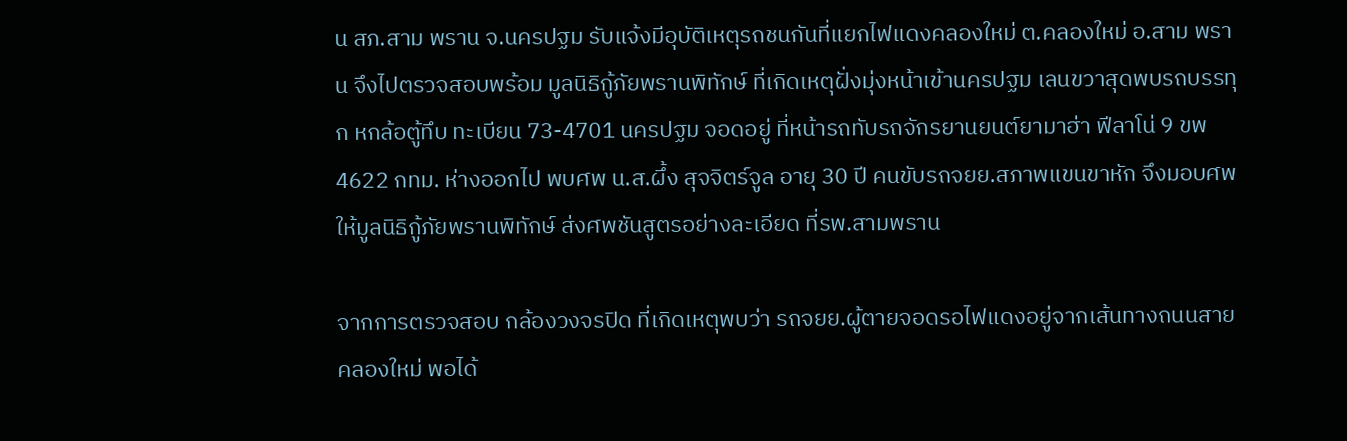น สภ.สาม พราน จ.นครปฐม รับแจ้งมีอุบัติเหตุรถชนกันที่แยกไฟแดงคลองใหม่ ต.คลองใหม่ อ.สาม พราน จึงไปตรวจสอบพร้อม มูลนิธิกู้ภัยพรานพิทักษ์ ที่เกิดเหตุฝั่งมุ่งหน้าเข้านครปฐม เลนขวาสุดพบรถบรรทุก หกล้อตู้ทึบ ทะเบียน 73-4701 นครปฐม จอดอยู่ ที่หน้ารถทับรถจักรยานยนต์ยามาฮ่า ฟีลาโน่ 9 ขพ 4622 กทม. ห่างออกไป พบศพ น.ส.ผึ้ง สุจจิตร์จูล อายุ 30 ปี คนขับรถจยย.สภาพแขนขาหัก จึงมอบศพให้มูลนิธิกู้ภัยพรานพิทักษ์ ส่งศพชันสูตรอย่างละเอียด ที่รพ.สามพราน

จากการตรวจสอบ กล้องวงจรปิด ที่เกิดเหตุพบว่า รถจยย.ผู้ตายจอดรอไฟแดงอยู่จากเส้นทางถนนสายคลองใหม่ พอได้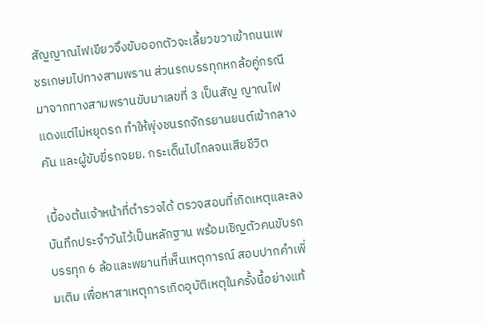สัญญาณไฟเขียวจึงขับออกตัวจะเลี้ยวขวาเข้าถนนเพชรเกษมไปทางสามพราน ส่วนรถบรรทุกหกล้อคู่กรณีมาจากทางสามพรานขับมาเลขที่ 3 เป็นสัญ ญาณไฟแดงแต่ไม่หยุดรถ ทำให้พุ่งชนรถจักรยานยนต์เข้ากลางคัน และผู้ขับขี่รถจยย. กระเด็นไปไกลจนเสียชีวิต

เบื้องต้นเจ้าหน้าที่ตำรวจได้ ตรวจสอบที่เกิดเหตุและลงบันทึกประจำวันไว้เป็นหลักฐาน พร้อมเชิญตัวคนขับรถบรรทุก 6 ล้อและพยานที่เห็นเหตุการณ์ สอบปากคำเพิ่มเติม เพื่อหาสาเหตุการเกิดอุบัติเหตุในครั้งนี้อย่างแท้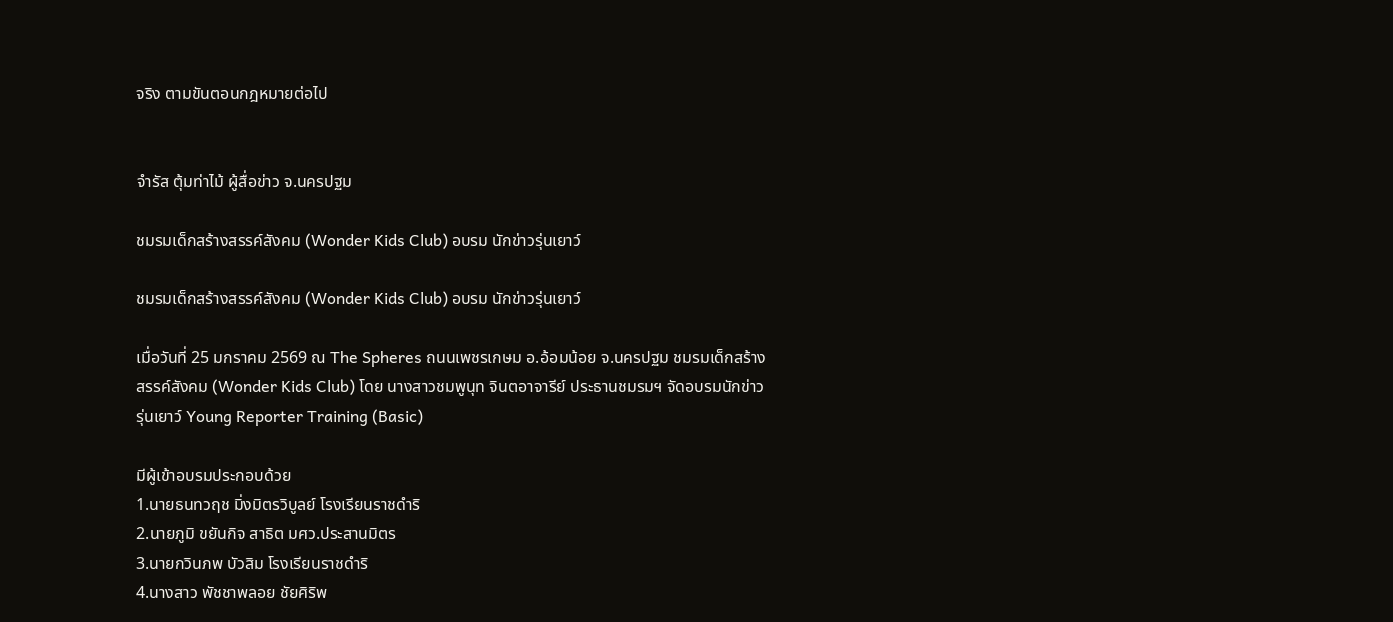จริง ตามขันตอนกฎหมายต่อไป


จำรัส ตุ้มท่าไม้ ผู้สื่อข่าว จ.นครปฐม

ชมรมเด็กสร้างสรรค์สังคม (Wonder Kids Club) อบรม นักข่าวรุ่นเยาว์

ชมรมเด็กสร้างสรรค์สังคม (Wonder Kids Club) อบรม นักข่าวรุ่นเยาว์

เมื่อวันที่ 25 มกราคม 2569 ณ The Spheres ถนนเพชรเกษม อ.อ้อมน้อย จ.นครปฐม ชมรมเด็กสร้างสรรค์สังคม (Wonder Kids Club) โดย นางสาวชมพูนุท จินตอาจารีย์ ประธานชมรมฯ จัดอบรมนักข่าวรุ่นเยาว์ Young Reporter Training (Basic)

มีผู้เข้าอบรมประกอบด้วย
1.นายธนทวฤช มิ่งมิตรวิบูลย์ โรงเรียนราชดำริ
2.นายภูมิ ขยันกิจ สาธิต มศว.ประสานมิตร
3.นายกวินภพ บัวสิม โรงเรียนราชดําริ
4.นางสาว พัชชาพลอย ชัยศิริพ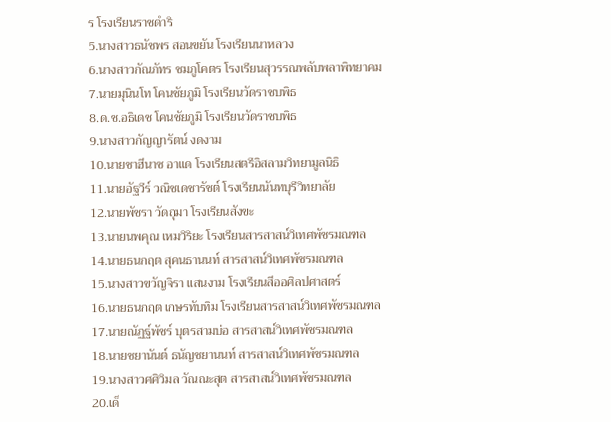ร โรงเรียนราชดำริ
5.นางสาวธนัชพร สอนขยัน โรงเรียนนาหลวง
6.นางสาวกัณภัทร ชมภูโคตร โรงเรียนสุวรรณพลับพลาพิทยาคม
7.นายมุนินโท โคนชัยภูมิ โรงเรียนวัดราชบพิธ
8.ด.ช.อธิเดช โคนชัยภูมิ โรงเรียนวัดราชบพิธ
9.นางสาวกัญญารัตน์ งดงาม
10.นายชาฮีนาซ อาแด โรงเรียนสตรีอิสลามวิทยามูลนิธิ
11.นายอัฐวีร์ วณิชเดชารัชต์ โรงเรียนนันทบุรีวิทยาลัย
12.นายพัชรา วัดถุมา โรงเรียนสังขะ
13.นายนพคุณ เหมวิริยะ โรงเรียนสารสาสน์วิเทศพัชรมณฑล
14.นายธนกฤต สุคนธานนท์ สารสาสน์วิเทศพัชรมณฑล
15.นางสาวขวัญจิรา แสนงาม โรงเรียนสีออศิลปศาสตร์
16.นายธนกฤต เกษรทับทิม โรงเรียนสารสาสน์วิเทศพัชรมณฑล
17.นายณัฏฐ์พัชร์ บุตรสามบ่อ สารสาสน์วิเทศพัชรมณฑล
18.นายชยานันต์ ธนัญชยานนท์ สารสาสน์วิเทศพัชรมณฑล
19.นางสาวศศิวิมล วัณณะสุต สารสาสน์วิเทศพัชรมณฑล
20.เด็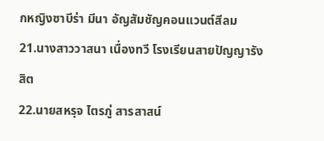กหญิงซาบีร่า มีนา อัญสัมชัญคอนแวนต์สีลม
21.นางสาววาสนา เนื่องทวี โรงเรียนสายปัญญารังสิต
22.นายสหรุจ ไตรภู่ สารสาสน์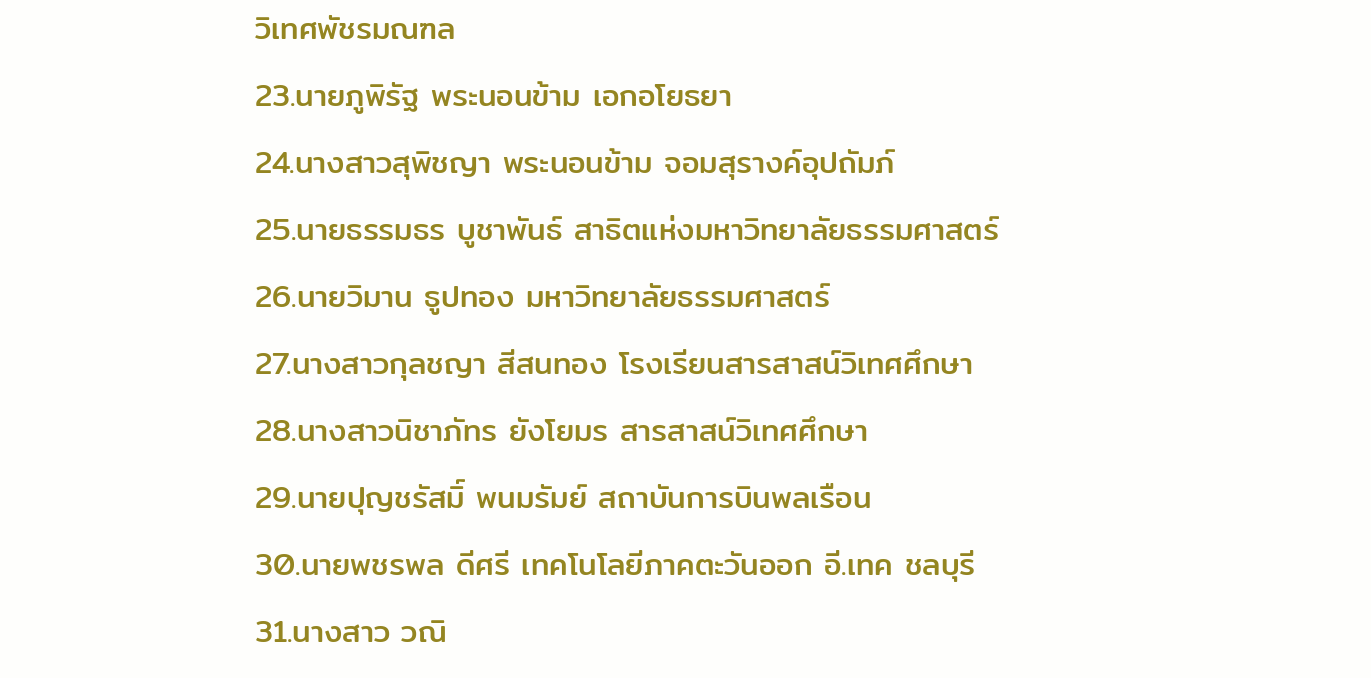วิเทศพัชรมณฑล
23.นายภูพิรัฐ พระนอนข้าม เอกอโยธยา
24.นางสาวสุพิชญา พระนอนข้าม จอมสุรางค์อุปถัมภ์
25.นายธรรมธร บูชาพันธ์ สาธิตแห่งมหาวิทยาลัยธรรมศาสตร์
26.นายวิมาน ธูปทอง มหาวิทยาลัยธรรมศาสตร์
27.นางสาวกุลชญา สีสนทอง โรงเรียนสารสาสน์วิเทศศึกษา
28.นางสาวนิชาภัทร ยังโยมร สารสาสน์วิเทศศึกษา
29.นายปุญชรัสมิ์ พนมรัมย์ สถาบันการบินพลเรือน
30.นายพชรพล ดีศรี เทคโนโลยีภาคตะวันออก อี.เทค ชลบุรี
31.นางสาว วณิ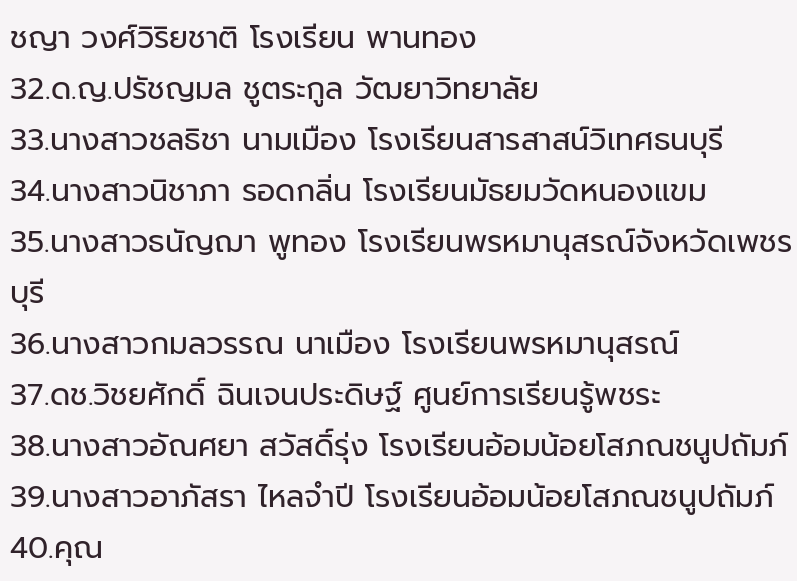ชญา วงศ์วิริยชาติ โรงเรียน พานทอง
32.ด.ญ.ปรัชญมล ชูตระกูล วัฒยาวิทยาลัย
33.นางสาวชลธิชา นามเมือง โรงเรียนสารสาสน์วิเทศธนบุรี
34.นางสาวนิชาภา รอดกลิ่น โรงเรียนมัธยมวัดหนองแขม
35.นางสาวธนัญฌา พูทอง โรงเรียนพรหมานุสรณ์จังหวัดเพชรบุรี
36.นางสาวกมลวรรณ นาเมือง โรงเรียนพรหมานุสรณ์
37.ดช.วิชยศักดิ์ ฉินเจนประดิษฐ์ ศูนย์การเรียนรู้พชระ
38.นางสาวอัณศยา สวัสดิ์รุ่ง โรงเรียนอ้อมน้อยโสภณชนูปถัมภ์
39.นางสาวอาภัสรา ไหลจำปี โรงเรียนอ้อมน้อยโสภณชนูปถัมภ์
40.คุณ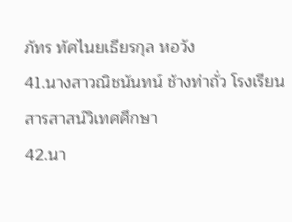ภัทร ทัศไนยเธียรกุล หอวัง
41.นางสาวณิชนันทน์ ช้างท่าถั่ว โรงเรียนสารสาสน์วิเทศศึกษา
42.นา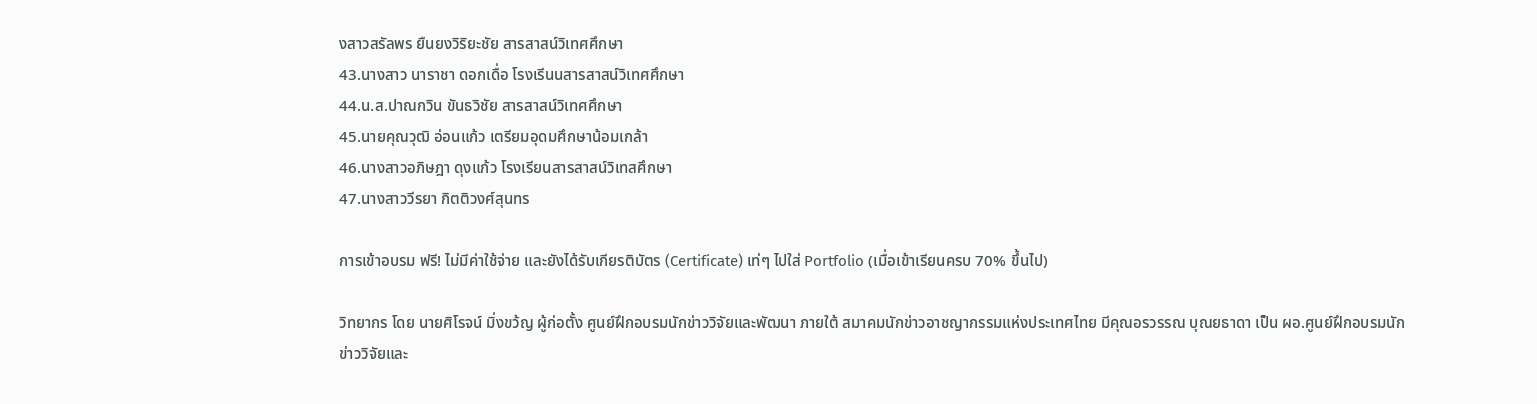งสาวสรัลพร ยืนยงวิริยะชัย สารสาสน์วิเทศศึกษา
43.นางสาว นาราชา ดอกเดื่อ โรงเรีนนสารสาสน์วิเทศศึกษา
44.น.ส.ปาณกวิน ขันธวิชัย สารสาสน์วิเทศศึกษา
45.นายคุณวุฒิ อ่อนแก้ว เตรียมอุดมศึกษาน้อมเกล้า
46.นางสาวอภิษฎา ดุงแก้ว โรงเรียนสารสาสน์วิเทสศึกษา
47.นางสาววีรยา กิตติวงศ์สุนทร

การเข้าอบรม ฟรี! ไม่มีค่าใช้จ่าย และยังได้รับเกียรติบัตร (Certificate) เท่ๆ ไปใส่ Portfolio (เมื่อเข้าเรียนครบ 70% ขึ้นไป)

วิทยากร โดย นายศิโรจน์ มิ่งขว้ญ ผู้ก่อตั้ง ศูนย์ฝึกอบรมนักข่าววิจัยและพัฒนา ภายใต้ สมาคมนักข่าวอาชญากรรมแห่งประเทศไทย มีคุณอรวรรณ บุณยธาดา เป็น ผอ.ศูนย์ฝึกอบรมนักข่าววิจัยและ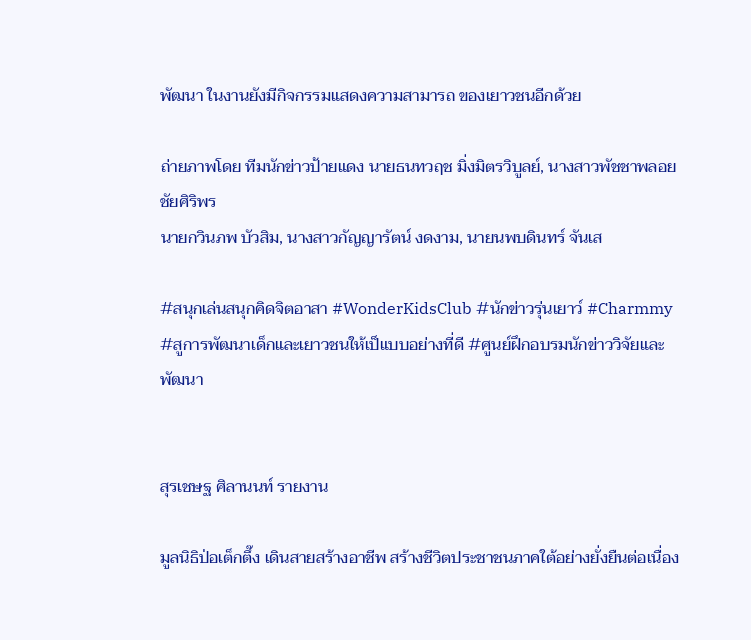พัฒนา ในงานยังมีกิจกรรมแสดงความสามารถ ของเยาวชนอีกด้วย

ถ่ายภาพโดย ทีมนักข่าวป้ายแดง นายธนทวฤช มิ่งมิตรวิบูลย์, นางสาวพัชชาพลอย ชัยศิริพร
นายกวินภพ บัวสิม, นางสาวกัญญารัตน์ งดงาม, นายนพบดินทร์ จันเส

#สนุกเล่นสนุกคิดจิตอาสา #WonderKidsClub #นักข่าวรุ่นเยาว์ #Charmmy #สูการพัฒนาเด็กและเยาวชนให้เป็แบบอย่างที่ดี #ศูนย์ฝึกอบรมนักข่าววิจัยและพัฒนา


สุรเชษฐ ศิลานนท์ รายงาน

มูลนิธิป่อเต็กตึ๊ง เดินสายสร้างอาชีพ สร้างชีวิตประชาชนภาคใต้อย่างยั่งยืนต่อเนื่อง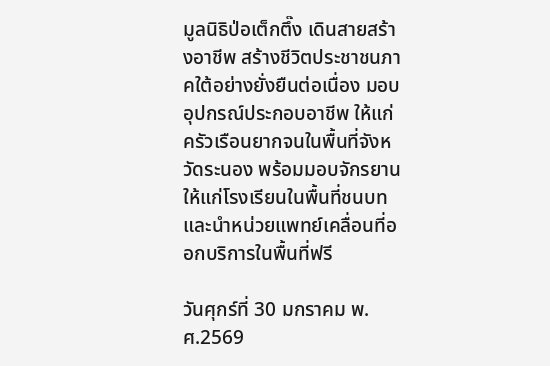มูลนิธิป่อเต็กตึ๊ง เดินสายสร้างอาชีพ สร้างชีวิตประชาชนภาคใต้อย่างยั่งยืนต่อเนื่อง มอบอุปกรณ์ประกอบอาชีพ ให้แก่ครัวเรือนยากจนในพื้นที่จังหวัดระนอง พร้อมมอบจักรยานให้แก่โรงเรียนในพื้นที่ชนบท และนำหน่วยแพทย์เคลื่อนที่ออกบริการในพื้นที่ฟรี

วันศุกร์ที่ 30 มกราคม พ.ศ.2569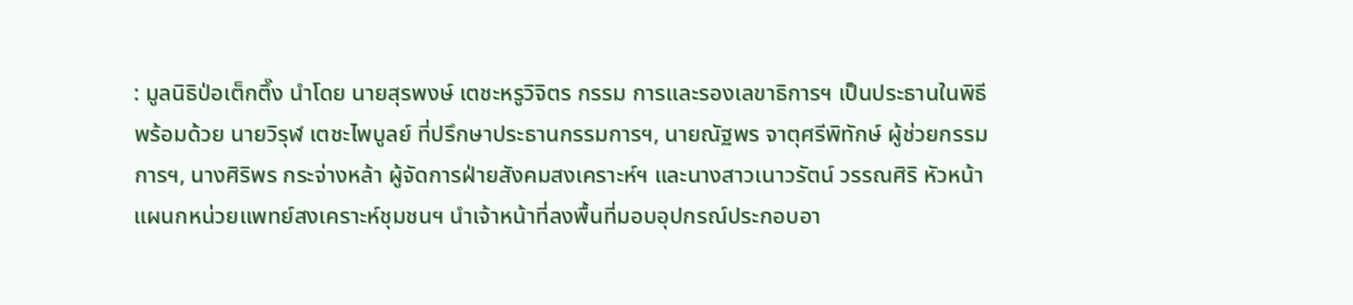: มูลนิธิป่อเต็กตึ๊ง นำโดย นายสุรพงษ์ เตชะหรูวิจิตร กรรม การและรองเลขาธิการฯ เป็นประธานในพิธี พร้อมด้วย นายวิรุฬ เตชะไพบูลย์ ที่ปรึกษาประธานกรรมการฯ, นายณัฐพร จาตุศรีพิทักษ์ ผู้ช่วยกรรมการฯ, นางศิริพร กระจ่างหล้า ผู้จัดการฝ่ายสังคมสงเคราะห์ฯ และนางสาวเนาวรัตน์ วรรณศิริ หัวหน้าแผนกหน่วยแพทย์สงเคราะห์ชุมชนฯ นำเจ้าหน้าที่ลงพื้นที่มอบอุปกรณ์ประกอบอา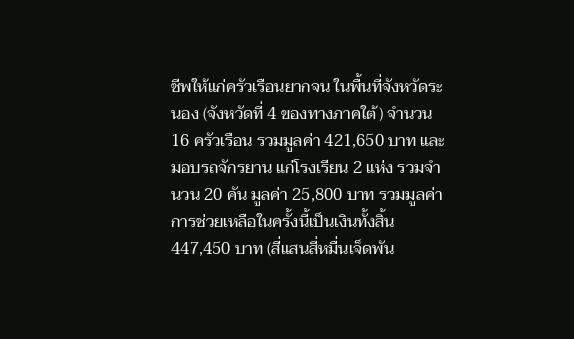ชีพให้แก่ครัวเรือนยากจน ในพื้นที่จังหวัดระนอง (จังหวัดที่ 4 ของทางภาคใต้) จำนวน 16 ครัวเรือน รวมมูลค่า 421,650 บาท และมอบรถจักรยาน แก่โรงเรียน 2 แห่ง รวมจำนวน 20 คัน มูลค่า 25,800 บาท รวมมูลค่าการช่วยเหลือในครั้งนี้เป็นเงินทั้งสิ้น 447,450 บาท (สี่แสนสี่หมื่นเจ็ดพัน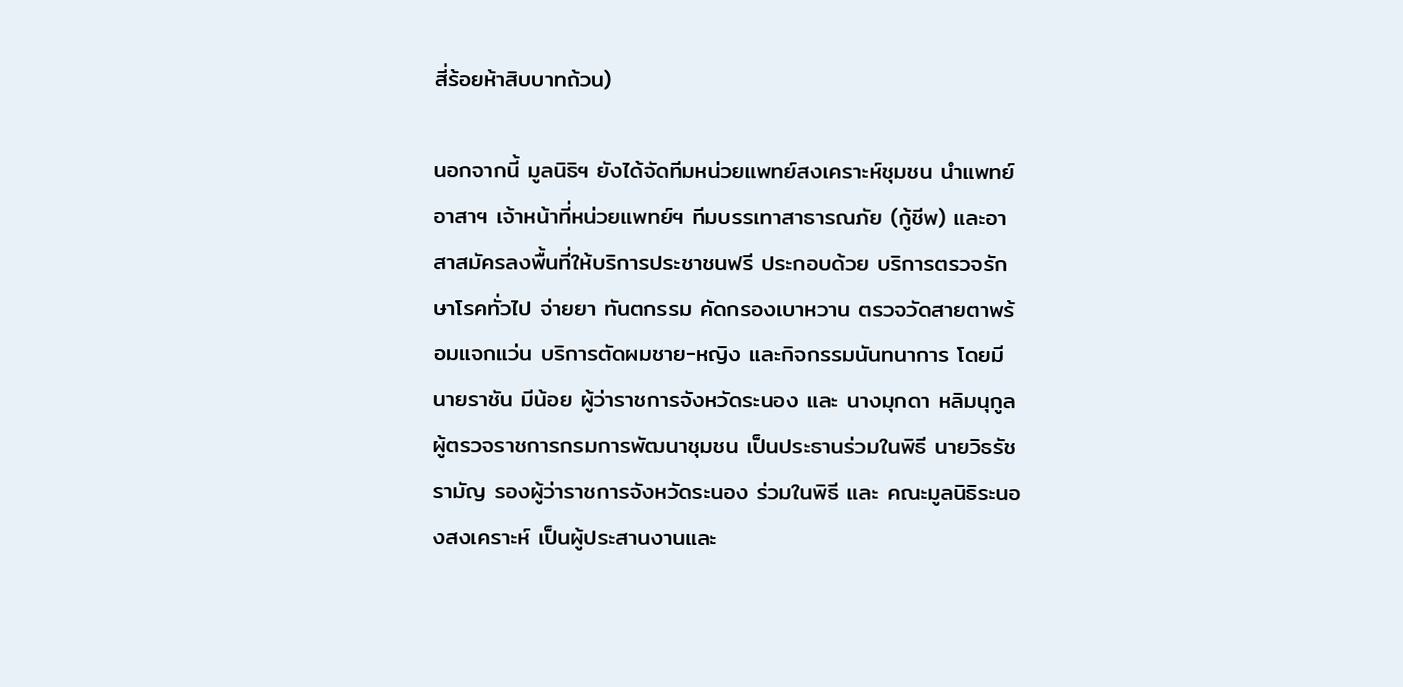สี่ร้อยห้าสิบบาทถ้วน)

นอกจากนี้ มูลนิธิฯ ยังได้จัดทีมหน่วยแพทย์สงเคราะห์ชุมชน นำแพทย์อาสาฯ เจ้าหน้าที่หน่วยแพทย์ฯ ทีมบรรเทาสาธารณภัย (กู้ชีพ) และอาสาสมัครลงพื้นที่ให้บริการประชาชนฟรี ประกอบด้วย บริการตรวจรักษาโรคทั่วไป จ่ายยา ทันตกรรม คัดกรองเบาหวาน ตรวจวัดสายตาพร้อมแจกแว่น บริการตัดผมชาย-หญิง และกิจกรรมนันทนาการ โดยมี นายราชัน มีน้อย ผู้ว่าราชการจังหวัดระนอง และ นางมุกดา หลิมนุกูล ผู้ตรวจราชการกรมการพัฒนาชุมชน เป็นประธานร่วมในพิธี นายวิธรัช รามัญ รองผู้ว่าราชการจังหวัดระนอง ร่วมในพิธี และ คณะมูลนิธิระนองสงเคราะห์ เป็นผู้ประสานงานและ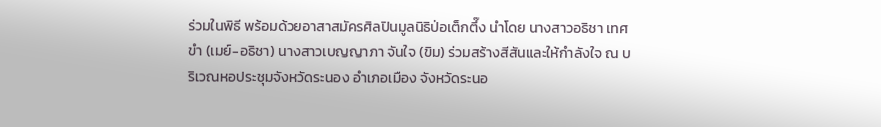ร่วมในพิธี พร้อมด้วยอาสาสมัครศิลปินมูลนิธิป่อเต็กตึ๊ง นำโดย นางสาวอธิชา เทศขำ (เมย์-อธิชา) นางสาวเบญญาภา จันใจ (ขิม) ร่วมสร้างสีสันและให้กำลังใจ ณ บริเวณหอประชุมจังหวัดระนอง อำเภอเมือง จังหวัดระนอ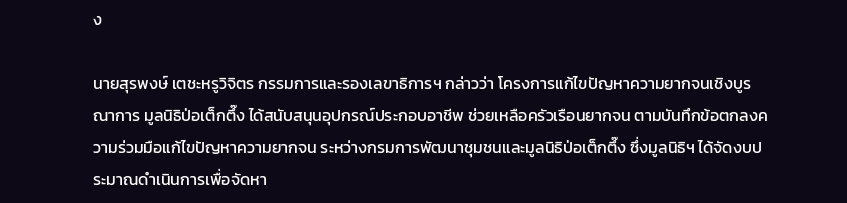ง

นายสุรพงษ์ เตชะหรูวิจิตร กรรมการและรองเลขาธิการฯ กล่าวว่า โครงการแก้ไขปัญหาความยากจนเชิงบูรณาการ มูลนิธิป่อเต็กตึ๊ง ได้สนับสนุนอุปกรณ์ประกอบอาชีพ ช่วยเหลือครัวเรือนยากจน ตามบันทึกข้อตกลงความร่วมมือแก้ไขปัญหาความยากจน ระหว่างกรมการพัฒนาชุมชนและมูลนิธิป่อเต็กตึ๊ง ซึ่งมูลนิธิฯ ได้จัดงบประมาณดำเนินการเพื่อจัดหา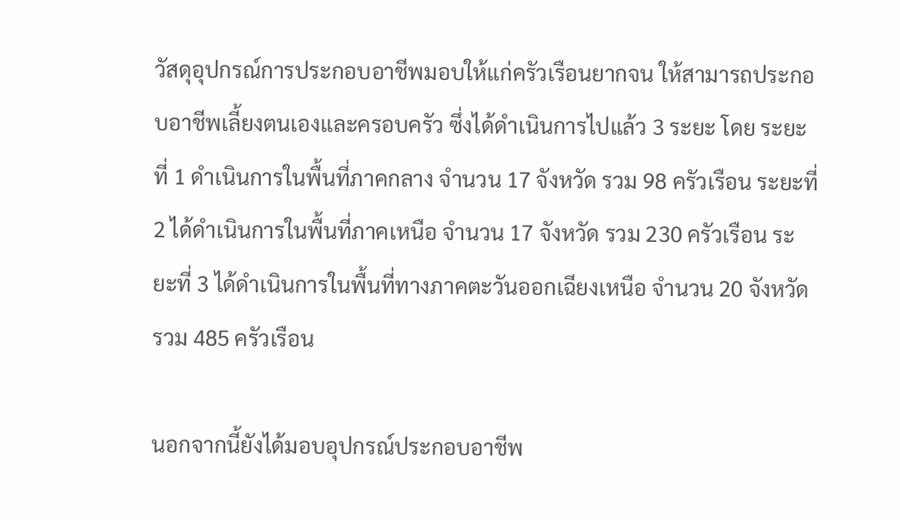วัสดุอุปกรณ์การประกอบอาชีพมอบให้แก่ครัวเรือนยากจน ให้สามารถประกอบอาชีพเลี้ยงตนเองและครอบครัว ซึ่งได้ดำเนินการไปแล้ว 3 ระยะ โดย ระยะที่ 1 ดำเนินการในพื้นที่ภาคกลาง จำนวน 17 จังหวัด รวม 98 ครัวเรือน ระยะที่ 2 ได้ดำเนินการในพื้นที่ภาคเหนือ จำนวน 17 จังหวัด รวม 230 ครัวเรือน ระยะที่ 3 ได้ดำเนินการในพื้นที่ทางภาคตะวันออกเฉียงเหนือ จำนวน 20 จังหวัด รวม 485 ครัวเรือน

นอกจากนี้ยังได้มอบอุปกรณ์ประกอบอาชีพ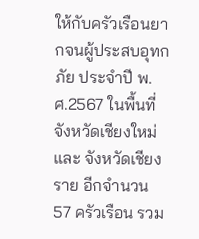ให้กับครัวเรือนยากจนผู้ประสบอุทกภัย ประจำปี พ.ศ.2567 ในพื้นที่จังหวัดเชียงใหม่ และ จังหวัดเชียงราย อีกจำนวน 57 ครัวเรือน รวม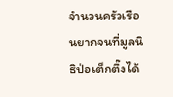จำนวนครัวเรือนยากจนที่มูลนิธิป่อเต็กตึ๊งได้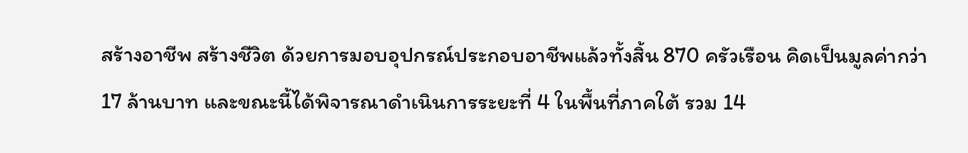สร้างอาชีพ สร้างชีวิต ด้วยการมอบอุปกรณ์ประกอบอาชีพแล้วทั้งสิ้น 870 ครัวเรือน คิดเป็นมูลค่ากว่า 17 ล้านบาท และขณะนี้ได้พิจารณาดำเนินการระยะที่ 4 ในพื้นที่ภาคใต้ รวม 14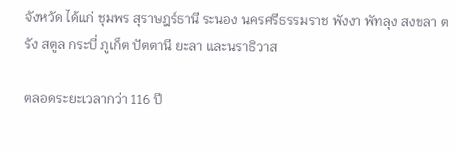จังหวัด ได้แก่ ชุมพร สุราษฎร์ธานี ระนอง นครศรีธรรมราช พังงา พัทลุง สงขลา ตรัง สตูล กระบี่ ภูเก็ต ปัตตานี ยะลา และนราธิวาส

ตลอดระยะเวลากว่า 116 ปี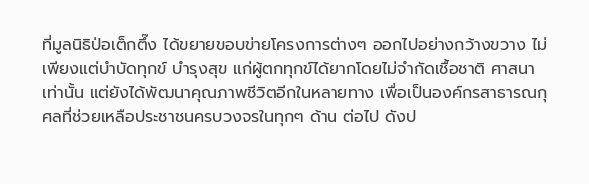ที่มูลนิธิป่อเต็กตึ๊ง ได้ขยายขอบข่ายโครงการต่างๆ ออกไปอย่างกว้างขวาง ไม่เพียงแต่บำบัดทุกข์ บำรุงสุข แก่ผู้ตกทุกข์ได้ยากโดยไม่จำกัดเชื้อชาติ ศาสนา เท่านั้น แต่ยังได้พัฒนาคุณภาพชีวิตอีกในหลายทาง เพื่อเป็นองค์กรสาธารณกุศลที่ช่วยเหลือประชาชนครบวงจรในทุกๆ ด้าน ต่อไป ดังป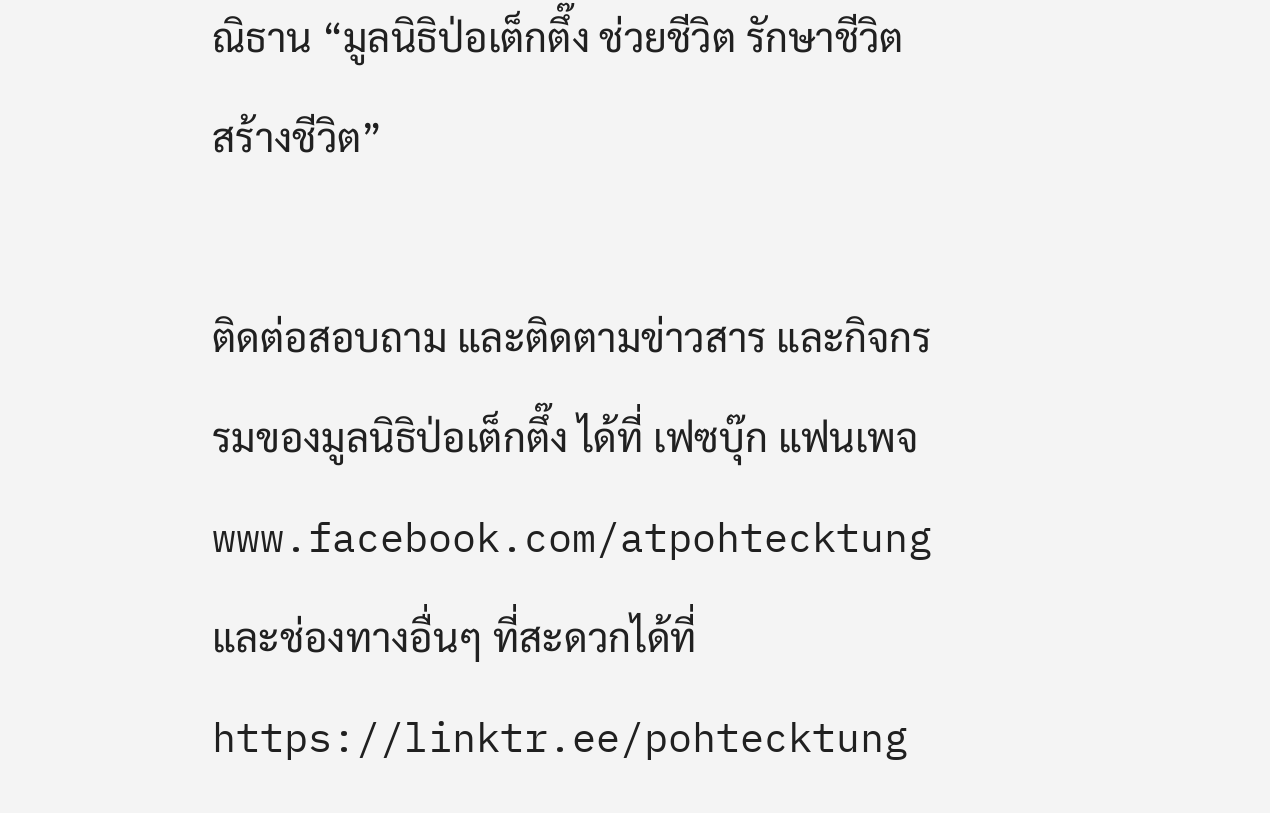ณิธาน “มูลนิธิป่อเต็กตึ๊ง ช่วยชีวิต รักษาชีวิต สร้างชีวิต”

ติดต่อสอบถาม และติดตามข่าวสาร และกิจกรรมของมูลนิธิป่อเต็กตึ๊ง ได้ที่ เฟซบุ๊ก แฟนเพจ www.facebook.com/atpohtecktung และช่องทางอื่นๆ ที่สะดวกได้ที่ https://linktr.ee/pohtecktung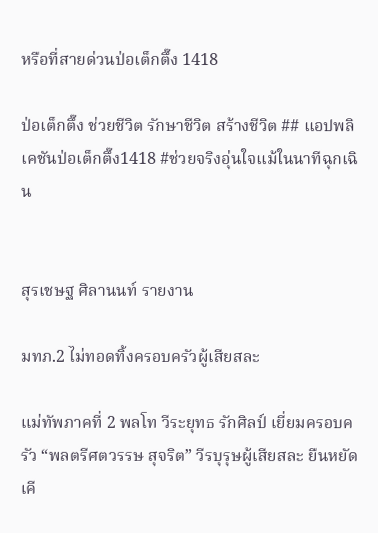หรือที่สายด่วนป่อเต็กตึ๊ง 1418

ป่อเต็กตึ๊ง ช่วยชีวิต รักษาชีวิต สร้างชีวิต ## แอปพลิเคชันป่อเต็กตึ๊ง1418 #ช่วยจริงอุ่นใจแม้ในนาทีฉุกเฉิน


สุรเชษฐ ศิลานนท์ รายงาน

มทภ.2 ไม่ทอดทิ้งครอบครัวผู้เสียสละ

แม่ทัพภาคที่ 2 พลโท วีระยุทธ รักศิลป์ เยี่ยมครอบครัว “พลตรีศตวรรษ สุจริต” วีรบุรุษผู้เสียสละ ยืนหยัดเคี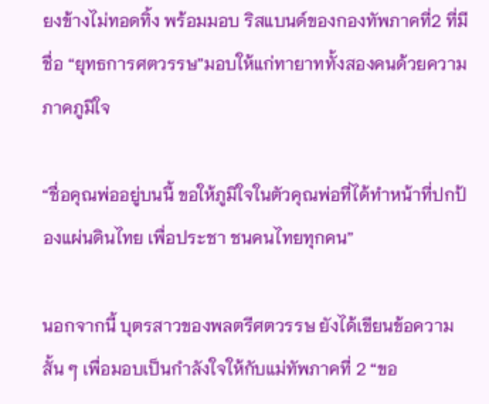ยงข้างไม่ทอดทิ้ง พร้อมมอบ ริสแบนด์ของกองทัพภาคที่2 ที่มีชื่อ “ยุทธการศตวรรษ”มอบให้แก่ทายาททั้งสองคนด้วยความภาคภูมิใจ

“ชื่อคุณพ่ออยู่บนนี้ ขอให้ภูมิใจในตัวคุณพ่อที่ได้ทำหน้าที่ปกป้องแผ่นดินไทย เพื่อประชา ชนคนไทยทุกคน”

นอกจากนี้ บุตรสาวของพลตรีศตวรรษ ยังได้เขียนข้อความสั้น ๆ เพื่อมอบเป็นกำลังใจให้กับแม่ทัพภาคที่ 2 “ขอ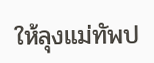ให้ลุงแม่ทัพป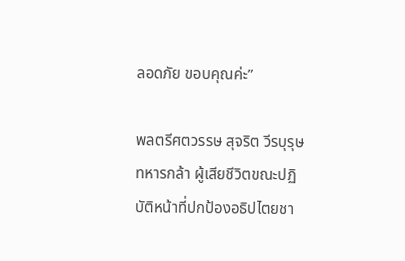ลอดภัย ขอบคุณค่ะ”

พลตรีศตวรรษ สุจริต วีรบุรุษทหารกล้า ผู้เสียชีวิตขณะปฏิบัติหน้าที่ปกป้องอธิปไตยชา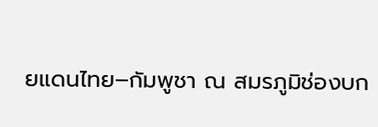ยแดนไทย–กัมพูชา ณ สมรภูมิช่องบก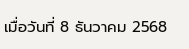เมื่อวันที่ 8 ธันวาคม 2568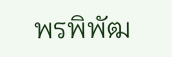พรพิพัฒ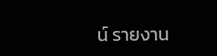น์ รายงาน